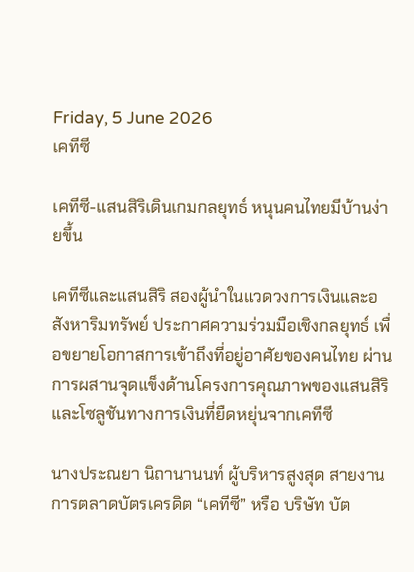Friday, 5 June 2026
เคทีซี

เคทีซี-แสนสิริเดินเกมกลยุทธ์ หนุนคนไทยมีบ้านง่ายขึ้น

เคทีซีและแสนสิริ สองผู้นำในแวดวงการเงินและอสังหาริมทรัพย์ ประกาศความร่วมมือเชิงกลยุทธ์ เพื่อขยายโอกาสการเข้าถึงที่อยู่อาศัยของคนไทย ผ่านการผสานจุดแข็งด้านโครงการคุณภาพของแสนสิริ และโซลูชันทางการเงินที่ยืดหยุ่นจากเคทีซี

นางประณยา นิถานานนท์ ผู้บริหารสูงสุด สายงานการตลาดบัตรเครดิต “เคทีซี” หรือ บริษัท บัต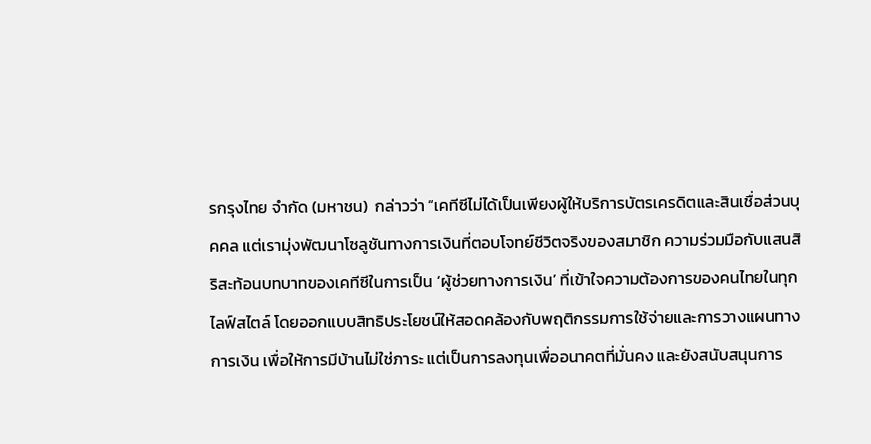รกรุงไทย จำกัด (มหาชน)  กล่าวว่า “เคทีซีไม่ได้เป็นเพียงผู้ให้บริการบัตรเครดิตและสินเชื่อส่วนบุคคล แต่เรามุ่งพัฒนาโซลูชันทางการเงินที่ตอบโจทย์ชีวิตจริงของสมาชิก ความร่วมมือกับแสนสิริสะท้อนบทบาทของเคทีซีในการเป็น ‘ผู้ช่วยทางการเงิน’ ที่เข้าใจความต้องการของคนไทยในทุกไลฟ์สไตล์ โดยออกแบบสิทธิประโยชน์ให้สอดคล้องกับพฤติกรรมการใช้จ่ายและการวางแผนทางการเงิน เพื่อให้การมีบ้านไม่ใช่ภาระ แต่เป็นการลงทุนเพื่ออนาคตที่มั่นคง และยังสนับสนุนการ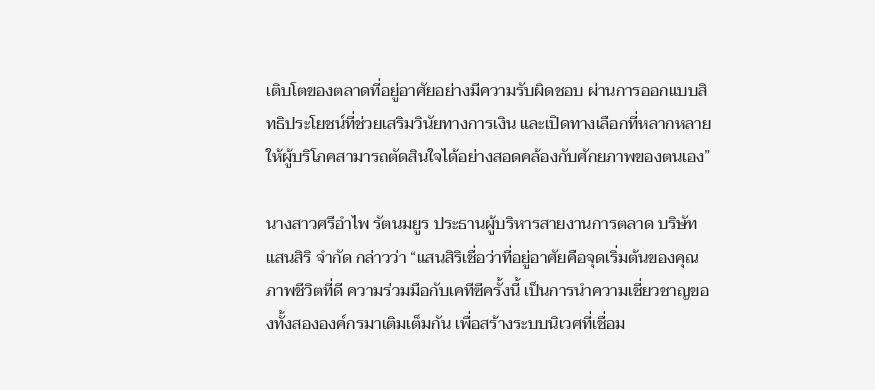เติบโตของตลาดที่อยู่อาศัยอย่างมีความรับผิดชอบ ผ่านการออกแบบสิทธิประโยชน์ที่ช่วยเสริมวินัยทางการเงิน และเปิดทางเลือกที่หลากหลายให้ผู้บริโภคสามารถตัดสินใจได้อย่างสอดคล้องกับศักยภาพของตนเอง”

นางสาวศรีอำไพ รัตนมยูร ประธานผู้บริหารสายงานการตลาด บริษัท แสนสิริ จำกัด กล่าวว่า “แสนสิริเชื่อว่าที่อยู่อาศัยคือจุดเริ่มต้นของคุณภาพชีวิตที่ดี ความร่วมมือกับเคทีซีครั้งนี้ เป็นการนำความเชี่ยวชาญของทั้งสององค์กรมาเติมเต็มกัน เพื่อสร้างระบบนิเวศที่เชื่อม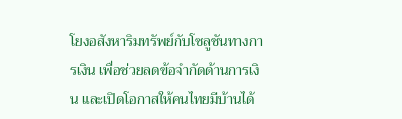โยงอสังหาริมทรัพย์กับโซลูชันทางการเงิน เพื่อช่วยลดข้อจำกัดด้านการเงิน และเปิดโอกาสให้คนไทยมีบ้านได้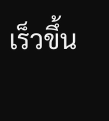เร็วขึ้น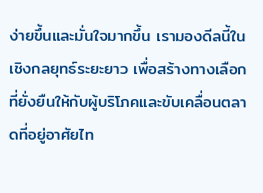ง่ายขึ้นและมั่นใจมากขึ้น เรามองดีลนี้ในเชิงกลยุทธ์ระยะยาว เพื่อสร้างทางเลือกที่ยั่งยืนให้กับผู้บริโภคและขับเคลื่อนตลาดที่อยู่อาศัยไท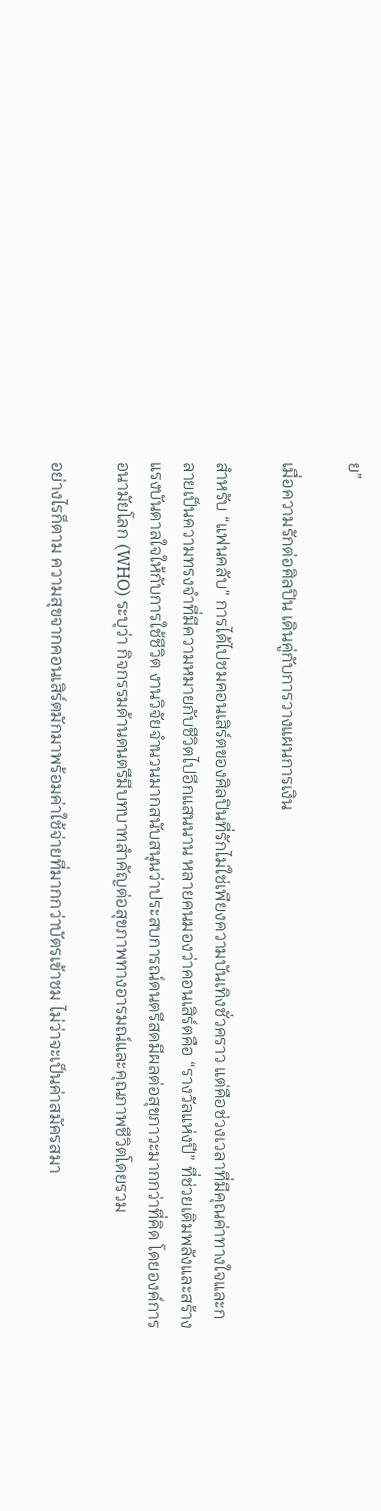ย”

เมื่อความรักต่อศิลปิน เดินคู่กับการวางแผนการเงิน

สำหรับ “แฟนคลับ” การได้ไปชมคอนเสิร์ตของศิลปินที่รักไม่ใช่เพียงความบันเทิงชั่วคราว แต่คือช่วงเวลาที่มีคุณค่าทางใจและกลายเป็นความทรงจำที่มีความหมายกับชีวิตไปอีกแสนนาน หลายคนมองว่าคอนเสิร์ตคือ “รางวัลแห่งปี” ที่ช่วยเติมพลังและสร้างแรงบันดาลใจให้กับการใช้ชีวิต งานวิจัยจำนวนมากสนับสนุนว่าประสบการณ์ดนตรีสดมีผลต่อสุขภาวะมากกว่าที่คิด โดยองค์การอนามัยโลก (WHO) ระบุว่า กิจกรรมด้านดนตรีมีบทบาทสำคัญต่อสุขภาพทางอารมณ์และคุณภาพชีวิตโดยรวม

อย่างไรก็ตาม ความสุขจากคอนเสิร์ตมักมาพร้อมค่าใช้จ่ายที่มากกว่าบัตรเข้าชม ไม่ว่าจะเป็นค่าสมัครสมา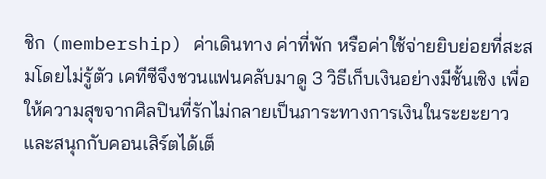ชิก (membership) ค่าเดินทาง ค่าที่พัก หรือค่าใช้จ่ายยิบย่อยที่สะสมโดยไม่รู้ตัว เคทีซีจึงชวนแฟนคลับมาดู 3 วิธีเก็บเงินอย่างมีชั้นเชิง เพื่อให้ความสุขจากศิลปินที่รักไม่กลายเป็นภาระทางการเงินในระยะยาว และสนุกกับคอนเสิร์ตได้เต็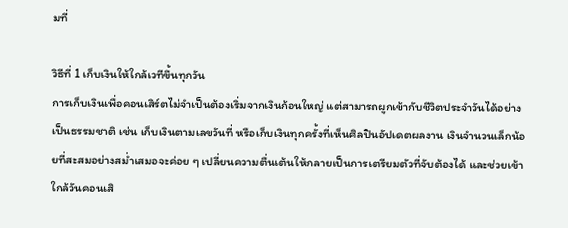มที่

วิธีที่ 1 เก็บเงินให้ใกล้เวทีขึ้นทุกวัน
การเก็บเงินเพื่อคอนเสิร์ตไม่จำเป็นต้องเริ่มจากเงินก้อนใหญ่ แต่สามารถผูกเข้ากับชีวิตประจำวันได้อย่างเป็นธรรมชาติ เช่น เก็บเงินตามเลขวันที่ หรือเก็บเงินทุกครั้งที่เห็นศิลปินอัปเดตผลงาน เงินจำนวนเล็กน้อยที่สะสมอย่างสม่ำเสมอจะค่อย ๆ เปลี่ยนความตื่นเต้นให้กลายเป็นการเตรียมตัวที่จับต้องได้ และช่วยเข้าใกล้วันคอนเสิ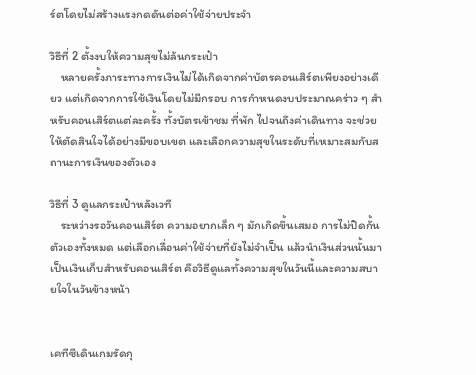ร์ตโดยไม่สร้างแรงกดดันต่อค่าใช้จ่ายประจำ

วิธีที่ 2 ตั้งงบให้ความสุขไม่ล้นกระเป๋า
    หลายครั้งภาระทางการเงินไม่ได้เกิดจากค่าบัตรคอนเสิร์ตเพียงอย่างเดียว แต่เกิดจากการใช้เงินโดยไม่มีกรอบ การกำหนดงบประมาณคร่าว ๆ สำหรับคอนเสิร์ตแต่ละครั้ง ทั้งบัตรเข้าชม ที่พัก ไปจนถึงค่าเดินทาง จะช่วยให้ตัดสินใจได้อย่างมีขอบเขต และเลือกความสุขในระดับที่เหมาะสมกับสถานะการเงินของตัวเอง

วิธีที่ 3 ดูแลกระเป๋าหลังเวที
    ระหว่างรอวันคอนเสิร์ต ความอยากเล็ก ๆ มักเกิดขึ้นเสมอ การไม่ปิดกั้นตัวเองทั้งหมด แต่เลือกเลื่อนค่าใช้จ่ายที่ยังไม่จำเป็น แล้วนำเงินส่วนนั้นมาเป็นเงินเก็บสำหรับคอนเสิร์ต คือวิธีดูแลทั้งความสุขในวันนี้และความสบายใจในวันข้างหน้า


เคทีซีเดินเกมรัดกุ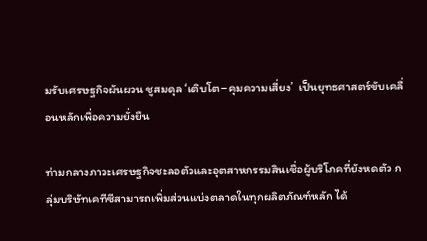มรับเศรษฐกิจผันผวน ชูสมดุล ‘เติบโต–คุมความเสี่ยง’  เป็นยุทธศาสตร์ขับเคลื่อนหลักเพื่อความยั่งยืน

ท่ามกลางภาวะเศรษฐกิจชะลอตัวและอุตสาหกรรมสินเชื่อผู้บริโภคที่ยังหดตัว กลุ่มบริษัทเคทีซีสามารถเพิ่มส่วนแบ่งตลาดในทุกผลิตภัณฑ์หลัก ได้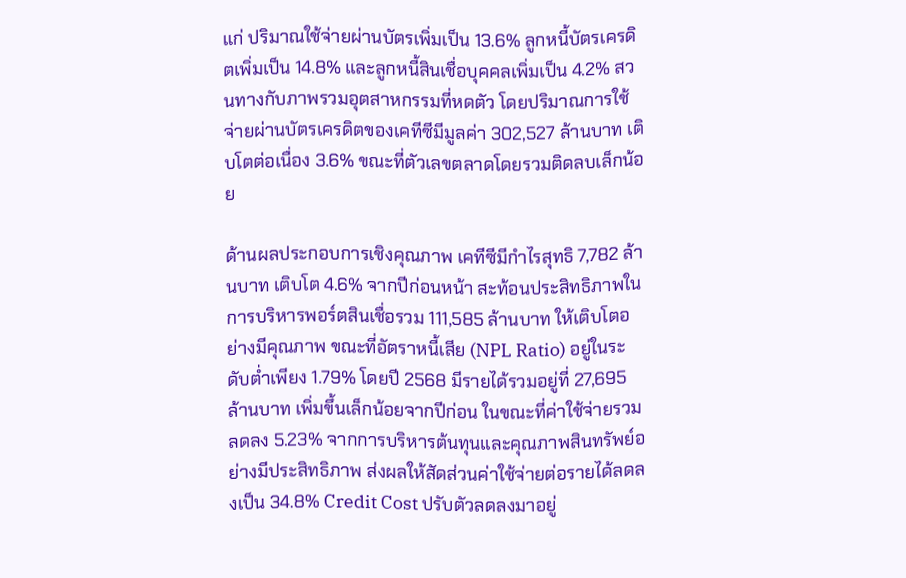แก่ ปริมาณใช้จ่ายผ่านบัตรเพิ่มเป็น 13.6% ลูกหนี้บัตรเครดิตเพิ่มเป็น 14.8% และลูกหนี้สินเชื่อบุคคลเพิ่มเป็น 4.2% สวนทางกับภาพรวมอุตสาหกรรมที่หดตัว โดยปริมาณการใช้จ่ายผ่านบัตรเครดิตของเคทีซีมีมูลค่า 302,527 ล้านบาท เติบโตต่อเนื่อง 3.6% ขณะที่ตัวเลขตลาดโดยรวมติดลบเล็กน้อย

ด้านผลประกอบการเชิงคุณภาพ เคทีซีมีกำไรสุทธิ 7,782 ล้านบาท เติบโต 4.6% จากปีก่อนหน้า สะท้อนประสิทธิภาพในการบริหารพอร์ตสินเชื่อรวม 111,585 ล้านบาท ให้เติบโตอย่างมีคุณภาพ ขณะที่อัตราหนี้เสีย (NPL Ratio) อยู่ในระดับต่ำเพียง 1.79% โดยปี 2568 มีรายได้รวมอยู่ที่ 27,695 ล้านบาท เพิ่มขึ้นเล็กน้อยจากปีก่อน ในขณะที่ค่าใช้จ่ายรวมลดลง 5.23% จากการบริหารต้นทุนและคุณภาพสินทรัพย์อย่างมีประสิทธิภาพ ส่งผลให้สัดส่วนค่าใช้จ่ายต่อรายได้ลดลงเป็น 34.8% Credit Cost ปรับตัวลดลงมาอยู่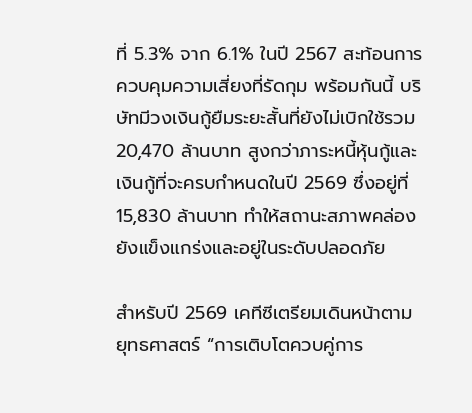ที่ 5.3% จาก 6.1% ในปี 2567 สะท้อนการควบคุมความเสี่ยงที่รัดกุม พร้อมกันนี้ บริษัทมีวงเงินกู้ยืมระยะสั้นที่ยังไม่เบิกใช้รวม 20,470 ล้านบาท สูงกว่าภาระหนี้หุ้นกู้และเงินกู้ที่จะครบกำหนดในปี 2569 ซึ่งอยู่ที่ 15,830 ล้านบาท ทำให้สถานะสภาพคล่องยังแข็งแกร่งและอยู่ในระดับปลอดภัย

สำหรับปี 2569 เคทีซีเตรียมเดินหน้าตามยุทธศาสตร์ “การเติบโตควบคู่การ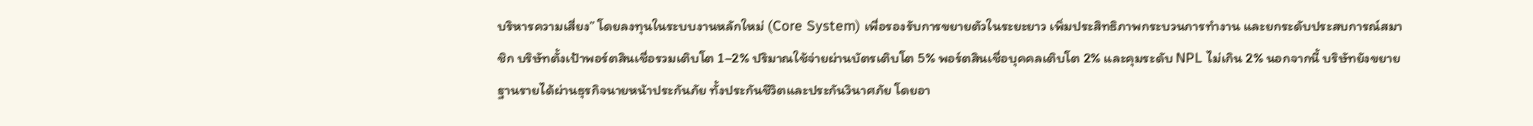บริหารความเสี่ยง” โดยลงทุนในระบบงานหลักใหม่ (Core System) เพื่อรองรับการขยายตัวในระยะยาว เพิ่มประสิทธิภาพกระบวนการทำงาน และยกระดับประสบการณ์สมาชิก บริษัทตั้งเป้าพอร์ตสินเชื่อรวมเติบโต 1–2% ปริมาณใช้จ่ายผ่านบัตรเติบโต 5% พอร์ตสินเชื่อบุคคลเติบโต 2% และคุมระดับ NPL ไม่เกิน 2% นอกจากนี้ บริษัทยังขยายฐานรายได้ผ่านธุรกิจนายหน้าประกันภัย ทั้งประกันชีวิตและประกันวินาศภัย โดยอา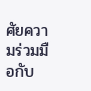ศัยความร่วมมือกับ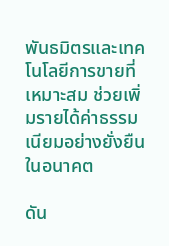พันธมิตรและเทคโนโลยีการขายที่เหมาะสม ช่วยเพิ่มรายได้ค่าธรรมเนียมอย่างยั่งยืนในอนาคต

ดัน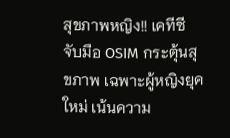สุขภาพหญิง!! เคทีซีจับมือ OSIM กระตุ้นสุขภาพ เฉพาะผู้หญิงยุคใหม่ เน้นความ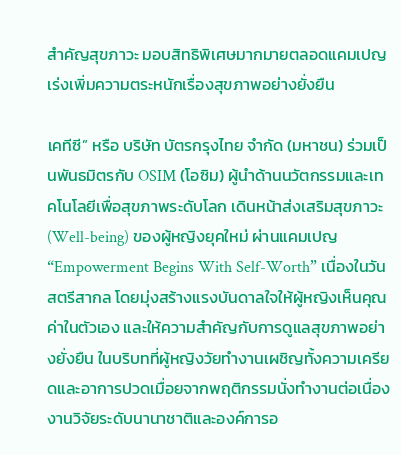สำคัญสุขภาวะ มอบสิทธิพิเศษมากมายตลอดแคมเปญ เร่งเพิ่มความตระหนักเรื่องสุขภาพอย่างยั่งยืน

เคทีซี” หรือ บริษัท บัตรกรุงไทย จำกัด (มหาชน) ร่วมเป็นพันธมิตรกับ OSIM (โอซิม) ผู้นำด้านนวัตกรรมและเทคโนโลยีเพื่อสุขภาพระดับโลก เดินหน้าส่งเสริมสุขภาวะ (Well-being) ของผู้หญิงยุคใหม่ ผ่านแคมเปญ “Empowerment Begins With Self-Worth” เนื่องในวันสตรีสากล โดยมุ่งสร้างแรงบันดาลใจให้ผู้หญิงเห็นคุณค่าในตัวเอง และให้ความสำคัญกับการดูแลสุขภาพอย่างยั่งยืน ในบริบทที่ผู้หญิงวัยทำงานเผชิญทั้งความเครียดและอาการปวดเมื่อยจากพฤติกรรมนั่งทำงานต่อเนื่อง งานวิจัยระดับนานาชาติและองค์การอ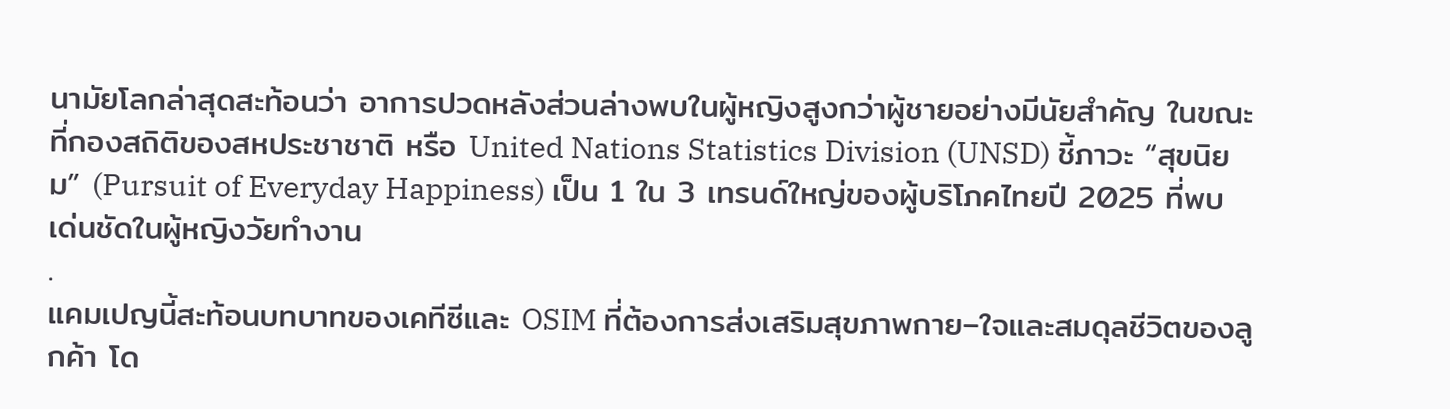นามัยโลกล่าสุดสะท้อนว่า อาการปวดหลังส่วนล่างพบในผู้หญิงสูงกว่าผู้ชายอย่างมีนัยสำคัญ ในขณะที่กองสถิติของสหประชาชาติ หรือ United Nations Statistics Division (UNSD) ชี้ภาวะ “สุขนิยม” (Pursuit of Everyday Happiness) เป็น 1 ใน 3 เทรนด์ใหญ่ของผู้บริโภคไทยปี 2025 ที่พบเด่นชัดในผู้หญิงวัยทำงาน
.
แคมเปญนี้สะท้อนบทบาทของเคทีซีและ OSIM ที่ต้องการส่งเสริมสุขภาพกาย–ใจและสมดุลชีวิตของลูกค้า โด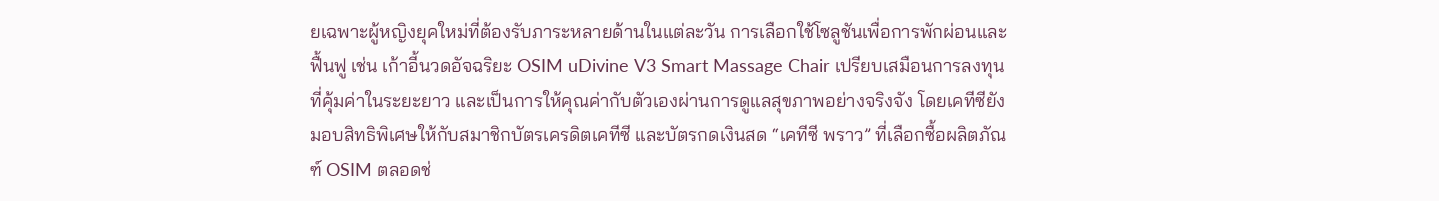ยเฉพาะผู้หญิงยุคใหม่ที่ต้องรับภาระหลายด้านในแต่ละวัน การเลือกใช้โซลูชันเพื่อการพักผ่อนและฟื้นฟู เช่น เก้าอี้นวดอัจฉริยะ OSIM uDivine V3 Smart Massage Chair เปรียบเสมือนการลงทุนที่คุ้มค่าในระยะยาว และเป็นการให้คุณค่ากับตัวเองผ่านการดูแลสุขภาพอย่างจริงจัง โดยเคทีซียังมอบสิทธิพิเศษให้กับสมาชิกบัตรเครดิตเคทีซี และบัตรกดเงินสด “เคทีซี พราว” ที่เลือกซื้อผลิตภัณฑ์ OSIM ตลอดช่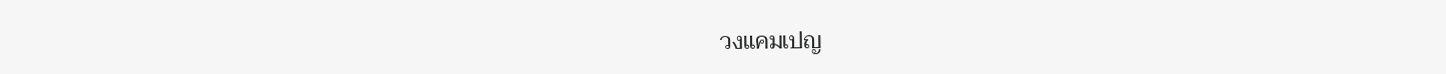วงแคมเปญ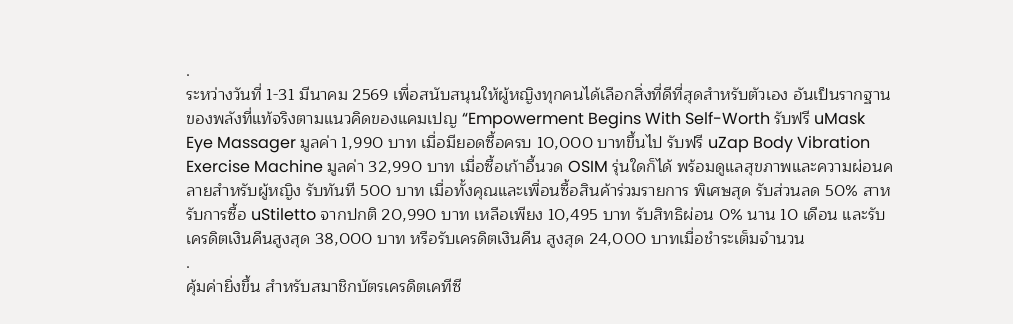.
ระหว่างวันที่ 1-31 มีนาคม 2569 เพื่อสนับสนุนให้ผู้หญิงทุกคนได้เลือกสิ่งที่ดีที่สุดสำหรับตัวเอง อันเป็นรากฐานของพลังที่แท้จริงตามแนวคิดของแคมเปญ “Empowerment Begins With Self-Worth รับฟรี uMask Eye Massager มูลค่า 1,990 บาท เมื่อมียอดซื้อครบ 10,000 บาทขึ้นไป รับฟรี uZap Body Vibration Exercise Machine มูลค่า 32,990 บาท เมื่อซื้อเก้าอี้นวด OSIM รุ่นใดก็ได้ พร้อมดูแลสุขภาพและความผ่อนคลายสำหรับผู้หญิง รับทันที 500 บาท เมื่อทั้งคุณและเพื่อนซื้อสินค้าร่วมรายการ พิเศษสุด รับส่วนลด 50% สาหรับการซื้อ uStiletto จากปกติ 20,990 บาท เหลือเพียง 10,495 บาท รับสิทธิผ่อน 0% นาน 10 เดือน และรับเครดิตเงินคืนสูงสุด 38,000 บาท หรือรับเครดิตเงินคืน สูงสุด 24,000 บาทเมื่อชำระเต็มจำนวน
.
คุ้มค่ายิ่งขึ้น สำหรับสมาชิกบัตรเครดิตเคทีซี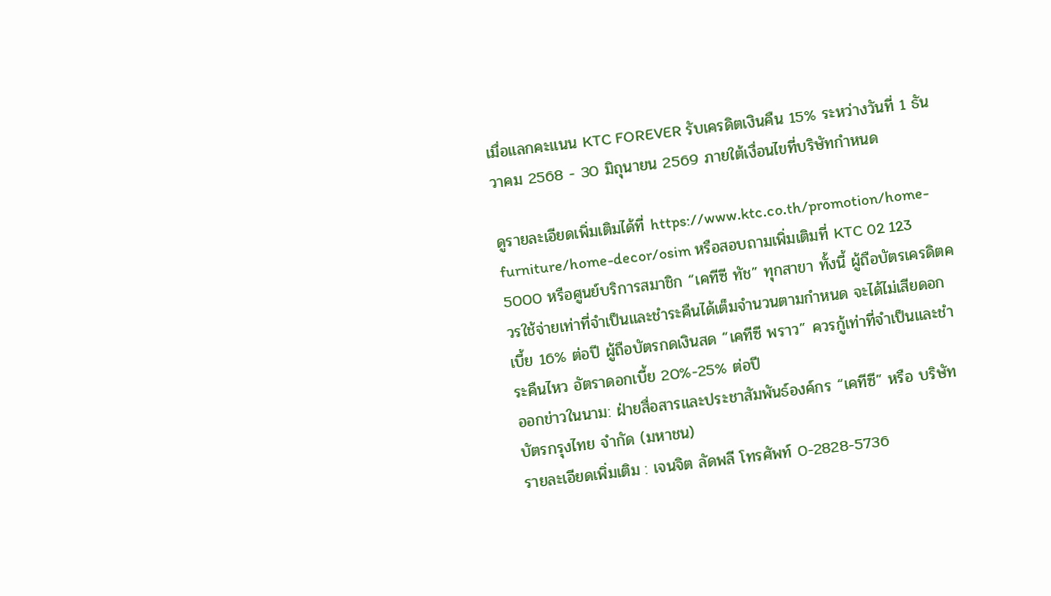เมื่อแลกคะแนน KTC FOREVER รับเครดิตเงินคืน 15% ระหว่างวันที่ 1 ธันวาคม 2568 - 30 มิถุนายน 2569 ภายใต้เงื่อนไขที่บริษัทกำหนด

ดูรายละเอียดเพิ่มเติมได้ที่ https://www.ktc.co.th/promotion/home-furniture/home-decor/osim หรือสอบถามเพิ่มเติมที่ KTC 02 123 5000 หรือศูนย์บริการสมาชิก “เคทีซี ทัช” ทุกสาขา ทั้งนี้ ผู้ถือบัตรเครดิตควรใช้จ่ายเท่าที่จำเป็นและชำระคืนได้เต็มจำนวนตามกำหนด จะได้ไม่เสียดอกเบี้ย 16% ต่อปี ผู้ถือบัตรกดเงินสด “เคทีซี พราว” ควรกู้เท่าที่จำเป็นและชำระคืนไหว อัตราดอกเบี้ย 20%-25% ต่อปี
ออกข่าวในนาม: ฝ่ายสื่อสารและประชาสัมพันธ์องค์กร “เคทีซี” หรือ บริษัท บัตรกรุงไทย จำกัด (มหาชน)
รายละเอียดเพิ่มเติม : เจนจิต ลัดพลี โทรศัพท์ 0-2828-5736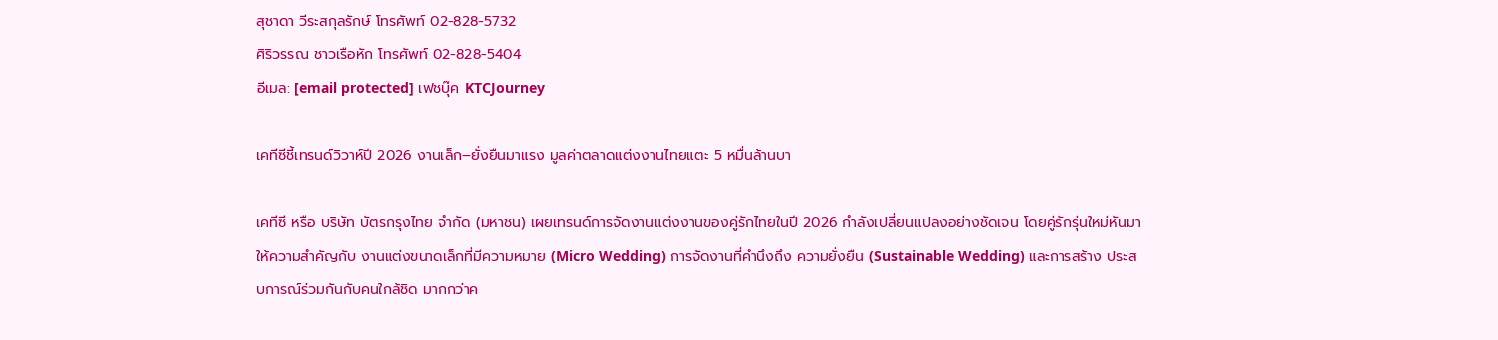สุชาดา วีระสกุลรักษ์ โทรศัพท์ 02-828-5732
ศิริวรรณ ชาวเรือหัก โทรศัพท์ 02-828-5404
อีเมล: [email protected] เฟชบุ๊ค KTCJourney

เคทีซีชี้เทรนด์วิวาห์ปี 2026 งานเล็ก–ยั่งยืนมาแรง มูลค่าตลาดแต่งงานไทยแตะ 5 หมื่นล้านบา

เคทีซี หรือ บริษัท บัตรกรุงไทย จำกัด (มหาชน) เผยเทรนด์การจัดงานแต่งงานของคู่รักไทยในปี 2026 กำลังเปลี่ยนแปลงอย่างชัดเจน โดยคู่รักรุ่นใหม่หันมาให้ความสำคัญกับ งานแต่งขนาดเล็กที่มีความหมาย (Micro Wedding) การจัดงานที่คำนึงถึง ความยั่งยืน (Sustainable Wedding) และการสร้าง ประสบการณ์ร่วมกันกับคนใกล้ชิด มากกว่าค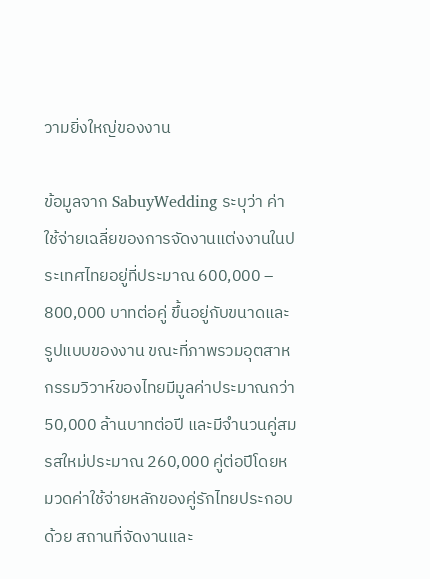วามยิ่งใหญ่ของงาน

ข้อมูลจาก SabuyWedding ระบุว่า ค่าใช้จ่ายเฉลี่ยของการจัดงานแต่งงานในประเทศไทยอยู่ที่ประมาณ 600,000 – 800,000 บาทต่อคู่ ขึ้นอยู่กับขนาดและรูปแบบของงาน ขณะที่ภาพรวมอุตสาหกรรมวิวาห์ของไทยมีมูลค่าประมาณกว่า 50,000 ล้านบาทต่อปี และมีจำนวนคู่สมรสใหม่ประมาณ 260,000 คู่ต่อปีโดยหมวดค่าใช้จ่ายหลักของคู่รักไทยประกอบด้วย สถานที่จัดงานและ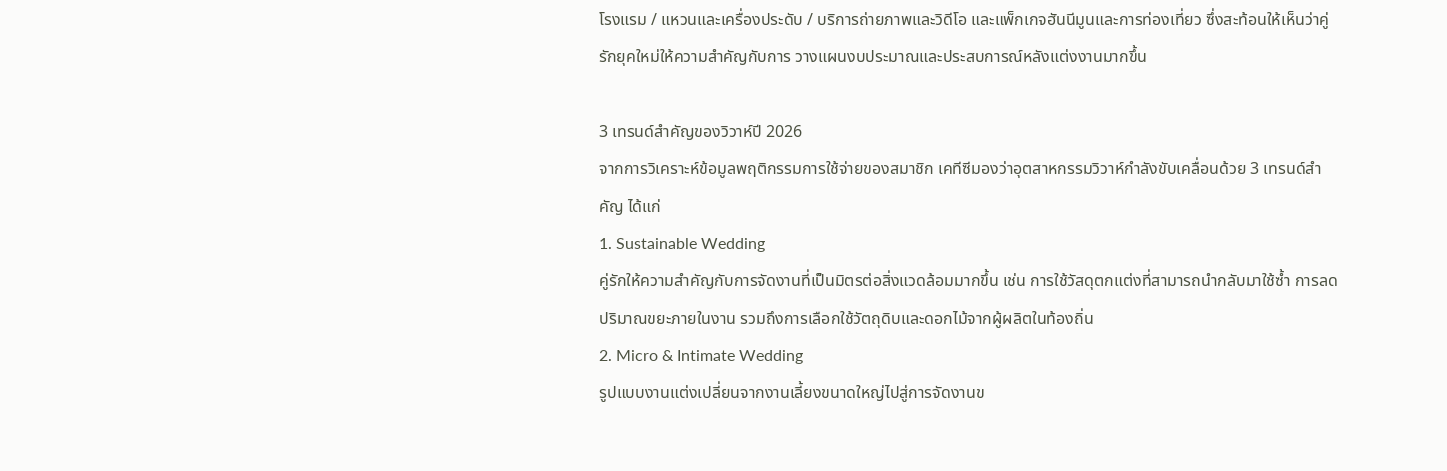โรงแรม / แหวนและเครื่องประดับ / บริการถ่ายภาพและวิดีโอ และแพ็กเกจฮันนีมูนและการท่องเที่ยว ซึ่งสะท้อนให้เห็นว่าคู่รักยุคใหม่ให้ความสำคัญกับการ วางแผนงบประมาณและประสบการณ์หลังแต่งงานมากขึ้น

3 เทรนด์สำคัญของวิวาห์ปี 2026
จากการวิเคราะห์ข้อมูลพฤติกรรมการใช้จ่ายของสมาชิก เคทีซีมองว่าอุตสาหกรรมวิวาห์กำลังขับเคลื่อนด้วย 3 เทรนด์สำคัญ ได้แก่
1. Sustainable Wedding
คู่รักให้ความสำคัญกับการจัดงานที่เป็นมิตรต่อสิ่งแวดล้อมมากขึ้น เช่น การใช้วัสดุตกแต่งที่สามารถนำกลับมาใช้ซ้ำ การลดปริมาณขยะภายในงาน รวมถึงการเลือกใช้วัตถุดิบและดอกไม้จากผู้ผลิตในท้องถิ่น
2. Micro & Intimate Wedding
รูปแบบงานแต่งเปลี่ยนจากงานเลี้ยงขนาดใหญ่ไปสู่การจัดงานข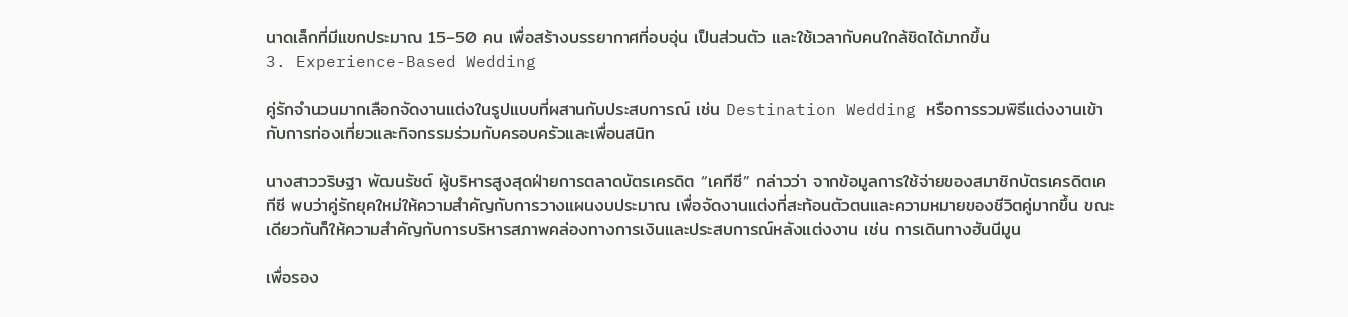นาดเล็กที่มีแขกประมาณ 15–50 คน เพื่อสร้างบรรยากาศที่อบอุ่น เป็นส่วนตัว และใช้เวลากับคนใกล้ชิดได้มากขึ้น
3. Experience-Based Wedding

คู่รักจำนวนมากเลือกจัดงานแต่งในรูปแบบที่ผสานกับประสบการณ์ เช่น Destination Wedding หรือการรวมพิธีแต่งงานเข้ากับการท่องเที่ยวและกิจกรรมร่วมกับครอบครัวและเพื่อนสนิท

นางสาววริษฐา พัฒนรัชต์ ผู้บริหารสูงสุดฝ่ายการตลาดบัตรเครดิต “เคทีซี” กล่าวว่า จากข้อมูลการใช้จ่ายของสมาชิกบัตรเครดิตเคทีซี พบว่าคู่รักยุคใหม่ให้ความสำคัญกับการวางแผนงบประมาณ เพื่อจัดงานแต่งที่สะท้อนตัวตนและความหมายของชีวิตคู่มากขึ้น ขณะเดียวกันก็ให้ความสำคัญกับการบริหารสภาพคล่องทางการเงินและประสบการณ์หลังแต่งงาน เช่น การเดินทางฮันนีมูน

เพื่อรอง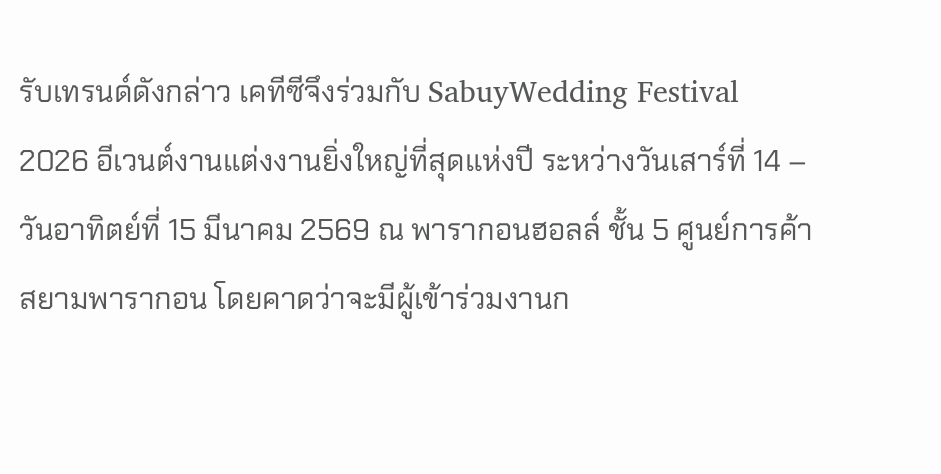รับเทรนด์ดังกล่าว เคทีซีจึงร่วมกับ SabuyWedding Festival 2026 อีเวนต์งานแต่งงานยิ่งใหญ่ที่สุดแห่งปี ระหว่างวันเสาร์ที่ 14 – วันอาทิตย์ที่ 15 มีนาคม 2569 ณ พารากอนฮอลล์ ชั้น 5 ศูนย์การค้าสยามพารากอน โดยคาดว่าจะมีผู้เข้าร่วมงานก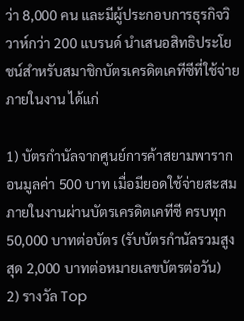ว่า 8,000 คน และมีผู้ประกอบการธุรกิจวิวาห์กว่า 200 แบรนด์ นำเสนอสิทธิประโยชน์สำหรับสมาชิกบัตรเครดิตเคทีซีที่ใช้จ่ายภายในงาน ได้แก่

1) บัตรกำนัลจากศูนย์การค้าสยามพารากอนมูลค่า 500 บาท เมื่อมียอดใช้จ่ายสะสมภายในงานผ่านบัตรเครดิตเคทีซี ครบทุก 50,000 บาทต่อบัตร (รับบัตรกำนัลรวมสูงสุด 2,000 บาทต่อหมายเลขบัตรต่อวัน)
2) รางวัล Top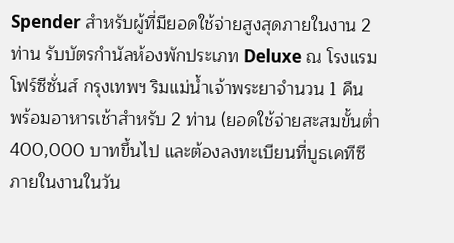Spender สำหรับผู้ที่มียอดใช้จ่ายสูงสุดภายในงาน 2 ท่าน รับบัตรกำนัลห้องพักประเภท Deluxe ณ โรงแรมโฟร์ซีซั่นส์ กรุงเทพฯ ริมแม่น้ำเจ้าพระยาจำนวน 1 คืน พร้อมอาหารเช้าสำหรับ 2 ท่าน (ยอดใช้จ่ายสะสมขั้นต่ำ 400,000 บาทขึ้นไป และต้องลงทะเบียนที่บูธเคทีซี ภายในงานในวัน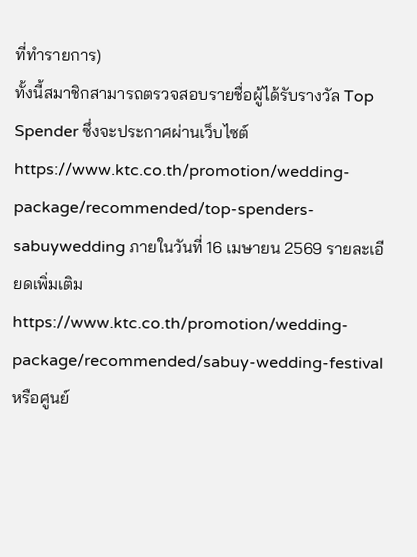ที่ทำรายการ)
ทั้งนี้สมาชิกสามารถตรวจสอบรายชื่อผู้ได้รับรางวัล Top Spender ซึ่งจะประกาศผ่านเว็บไซต์ https://www.ktc.co.th/promotion/wedding-package/recommended/top-spenders-sabuywedding ภายในวันที่ 16 เมษายน 2569 รายละเอียดเพิ่มเติม https://www.ktc.co.th/promotion/wedding-package/recommended/sabuy-wedding-festival หรือศูนย์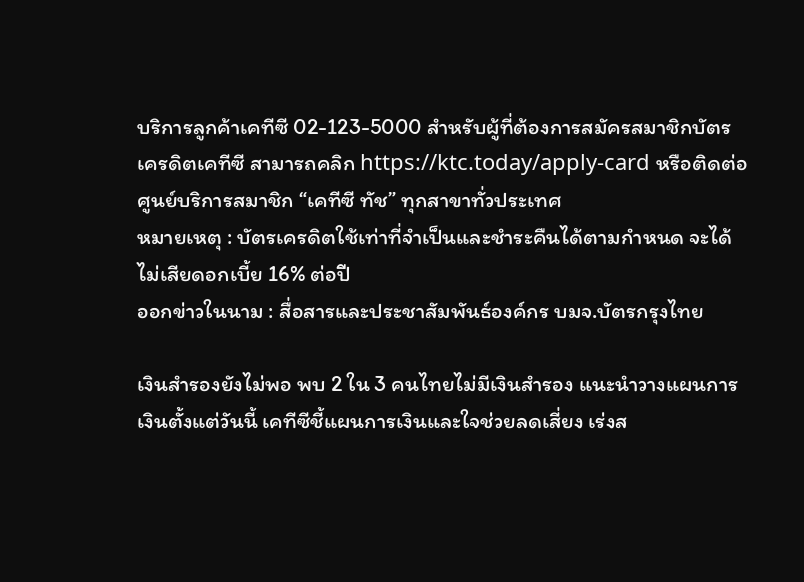บริการลูกค้าเคทีซี 02-123-5000 สำหรับผู้ที่ต้องการสมัครสมาชิกบัตรเครดิตเคทีซี สามารถคลิก https://ktc.today/apply-card หรือติดต่อศูนย์บริการสมาชิก “เคทีซี ทัช” ทุกสาขาทั่วประเทศ
หมายเหตุ : บัตรเครดิตใช้เท่าที่จำเป็นและชำระคืนได้ตามกำหนด จะได้ไม่เสียดอกเบี้ย 16% ต่อปี
ออกข่าวในนาม : สื่อสารและประชาสัมพันธ์องค์กร บมจ.บัตรกรุงไทย

เงินสำรองยังไม่พอ พบ 2 ใน 3 คนไทยไม่มีเงินสำรอง แนะนำวางแผนการเงินตั้งแต่วันนี้ เคทีซีชี้แผนการเงินและใจช่วยลดเสี่ยง เร่งส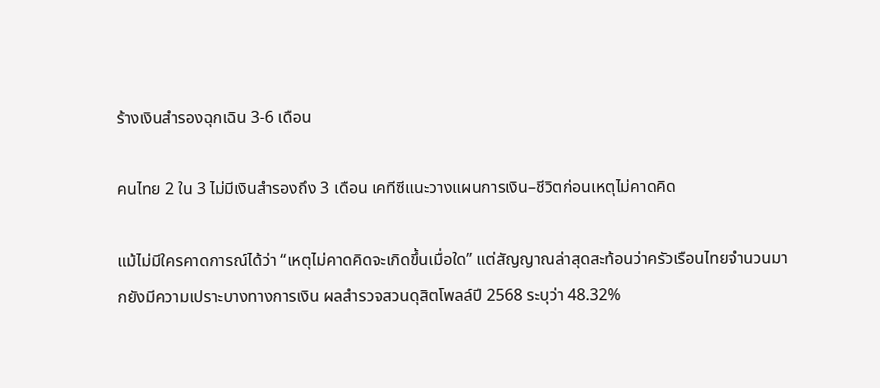ร้างเงินสำรองฉุกเฉิน 3-6 เดือน

คนไทย 2 ใน 3 ไม่มีเงินสำรองถึง 3 เดือน เคทีซีแนะวางแผนการเงิน–ชีวิตก่อนเหตุไม่คาดคิด

แม้ไม่มีใครคาดการณ์ได้ว่า “เหตุไม่คาดคิดจะเกิดขึ้นเมื่อใด” แต่สัญญาณล่าสุดสะท้อนว่าครัวเรือนไทยจำนวนมากยังมีความเปราะบางทางการเงิน ผลสำรวจสวนดุสิตโพลล์ปี 2568 ระบุว่า 48.32%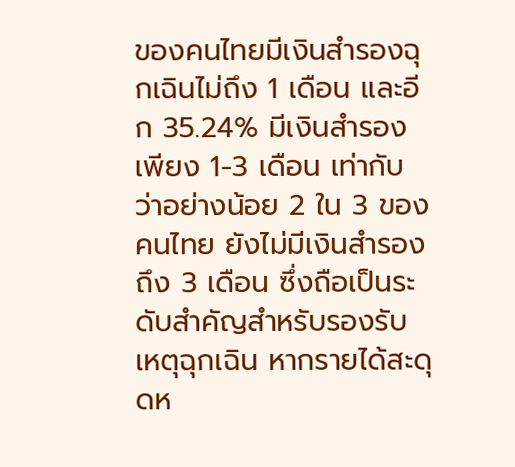ของคนไทยมีเงินสำรองฉุกเฉินไม่ถึง 1 เดือน และอีก 35.24% มีเงินสำรองเพียง 1-3 เดือน เท่ากับว่าอย่างน้อย 2 ใน 3 ของคนไทย ยังไม่มีเงินสำรองถึง 3 เดือน ซึ่งถือเป็นระดับสำคัญสำหรับรองรับเหตุฉุกเฉิน หากรายได้สะดุดห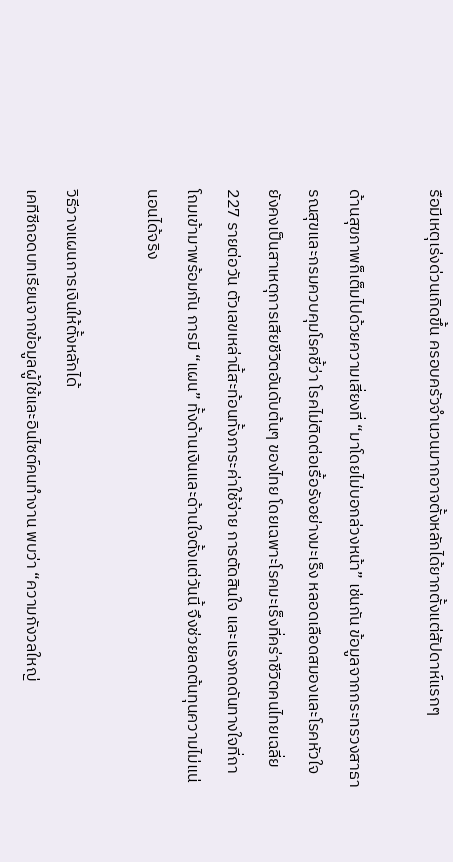รือมีเหตุเร่งด่วนเกิดขึ้น ครอบครัวจำนวนมากอาจตั้งหลักได้ยากตั้งแต่สัปดาห์แรกๆ

ด้านสุขภาพก็เต็มไปด้วยความเสี่ยงที่ “มาโดยไม่บอกล่วงหน้า” เช่นกัน ข้อมูลจากกระทรวงสาธารณสุขและกรมควบคุมโรคชี้ว่า โรคไม่ติดต่อเรื้อรังอย่างมะเร็ง หลอดเลือดสมองและโรคหัวใจ ยังคงเป็นสาเหตุการเสียชีวิตอันดับต้นๆ ของไทย โดยเฉพาะโรคมะเร็งที่คร่าชีวิตคนไทยเฉลี่ย 227 รายต่อวัน ตัวเลขเหล่านี้สะท้อนทั้งภาระค่าใช้จ่าย การตัดสินใจ และแรงกดดันทางใจที่ถาโถมเข้ามาพร้อมกัน การมี “แผน” ทั้งด้านเงินและด้านใจตั้งแต่วันนี้ จึงช่วยลดต้นทุนความไม่แน่นอนได้จริง

วิธีวางแผนการเงินให้ตั้งหลักได้
เคทีซีถอดบทเรียนจากข้อมูลผู้ใช้และอินไซต์คนทำงาน พบว่า “ความกังวลใหญ่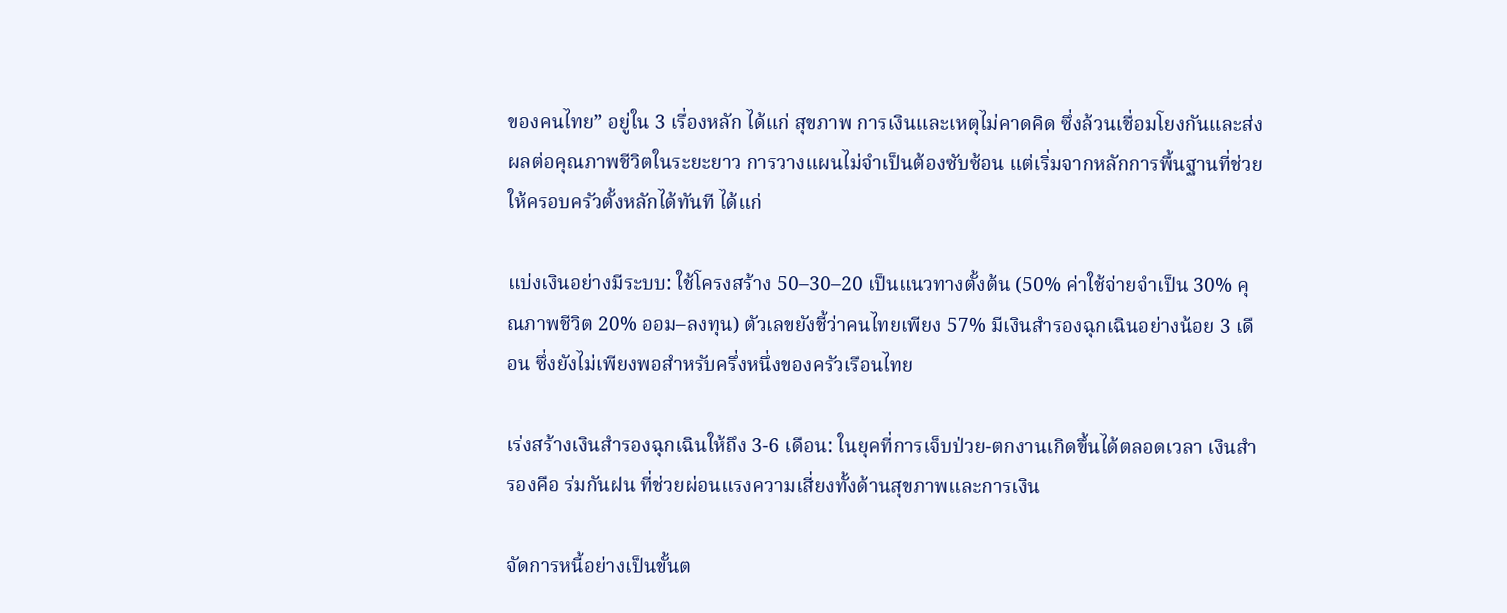ของคนไทย” อยู่ใน 3 เรื่องหลัก ได้แก่ สุขภาพ การเงินและเหตุไม่คาดคิด ซึ่งล้วนเชื่อมโยงกันและส่งผลต่อคุณภาพชีวิตในระยะยาว การวางแผนไม่จำเป็นต้องซับซ้อน แต่เริ่มจากหลักการพื้นฐานที่ช่วยให้ครอบครัวตั้งหลักได้ทันที ได้แก่

แบ่งเงินอย่างมีระบบ: ใช้โครงสร้าง 50–30–20 เป็นแนวทางตั้งต้น (50% ค่าใช้จ่ายจำเป็น 30% คุณภาพชีวิต 20% ออม–ลงทุน) ตัวเลขยังชี้ว่าคนไทยเพียง 57% มีเงินสำรองฉุกเฉินอย่างน้อย 3 เดือน ซึ่งยังไม่เพียงพอสำหรับครึ่งหนึ่งของครัวเรือนไทย

เร่งสร้างเงินสำรองฉุกเฉินให้ถึง 3-6 เดือน: ในยุคที่การเจ็บป่วย-ตกงานเกิดขึ้นได้ตลอดเวลา เงินสำรองคือ ร่มกันฝน ที่ช่วยผ่อนแรงความเสี่ยงทั้งด้านสุขภาพและการเงิน

จัดการหนี้อย่างเป็นขั้นต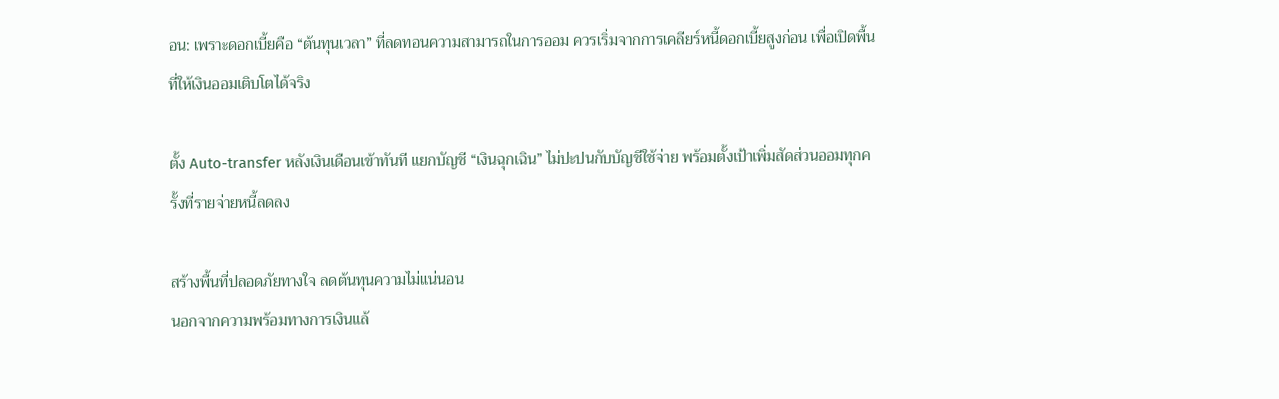อน: เพราะดอกเบี้ยคือ “ต้นทุนเวลา” ที่ลดทอนความสามารถในการออม ควรเริ่มจากการเคลียร์หนี้ดอกเบี้ยสูงก่อน เพื่อเปิดพื้นที่ให้เงินออมเติบโตได้จริง

ตั้ง Auto-transfer หลังเงินเดือนเข้าทันที แยกบัญชี “เงินฉุกเฉิน” ไม่ปะปนกับบัญชีใช้จ่าย พร้อมตั้งเป้าเพิ่มสัดส่วนออมทุกครั้งที่รายจ่ายหนี้ลดลง

สร้างพื้นที่ปลอดภัยทางใจ ลดต้นทุนความไม่แน่นอน
นอกจากความพร้อมทางการเงินแล้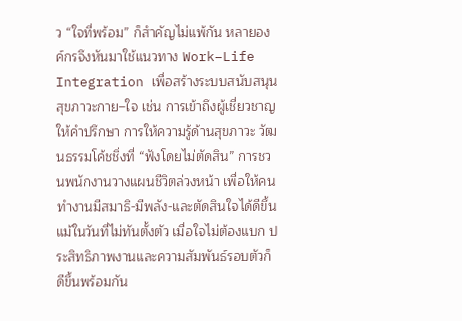ว “ใจที่พร้อม” ก็สำคัญไม่แพ้กัน หลายองค์กรจึงหันมาใช้แนวทาง Work–Life Integration เพื่อสร้างระบบสนับสนุนสุขภาวะกาย–ใจ เช่น การเข้าถึงผู้เชี่ยวชาญให้คำปรึกษา การให้ความรู้ด้านสุขภาวะ วัฒนธรรมโค้ชชิ่งที่ “ฟังโดยไม่ตัดสิน” การชวนพนักงานวางแผนชีวิตล่วงหน้า เพื่อให้คนทำงานมีสมาธิ-มีพลัง-และตัดสินใจได้ดีขึ้น แม้ในวันที่ไม่ทันตั้งตัว เมื่อใจไม่ต้องแบก ประสิทธิภาพงานและความสัมพันธ์รอบตัวก็ดีขึ้นพร้อมกัน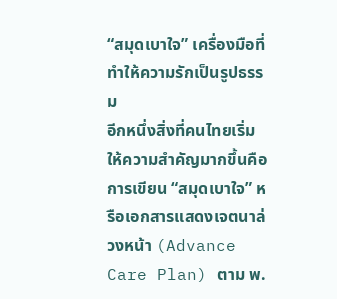“สมุดเบาใจ” เครื่องมือที่ทำให้ความรักเป็นรูปธรรม
อีกหนึ่งสิ่งที่คนไทยเริ่มให้ความสำคัญมากขึ้นคือ การเขียน “สมุดเบาใจ” หรือเอกสารแสดงเจตนาล่วงหน้า (Advance Care Plan) ตาม พ.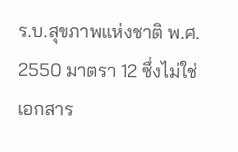ร.บ.สุขภาพแห่งชาติ พ.ศ. 2550 มาตรา 12 ซึ่งไม่ใช่เอกสาร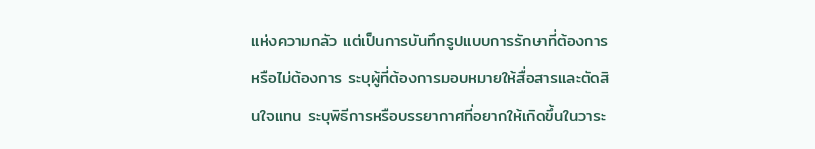แห่งความกลัว แต่เป็นการบันทึกรูปแบบการรักษาที่ต้องการหรือไม่ต้องการ ระบุผู้ที่ต้องการมอบหมายให้สื่อสารและตัดสินใจแทน ระบุพิธีการหรือบรรยากาศที่อยากให้เกิดขึ้นในวาระ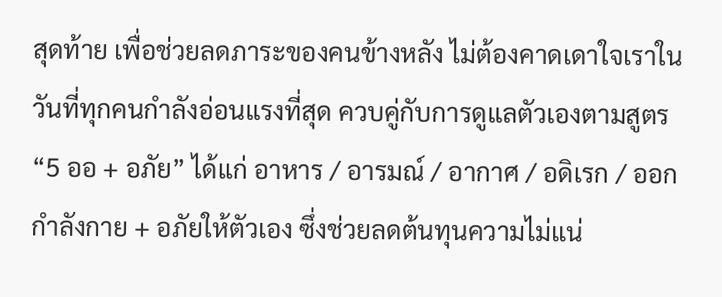สุดท้าย เพื่อช่วยลดภาระของคนข้างหลัง ไม่ต้องคาดเดาใจเราในวันที่ทุกคนกำลังอ่อนแรงที่สุด ควบคู่กับการดูแลตัวเองตามสูตร “5 ออ + อภัย” ได้แก่ อาหาร / อารมณ์ / อากาศ / อดิเรก / ออกกำลังกาย + อภัยให้ตัวเอง ซึ่งช่วยลดต้นทุนความไม่แน่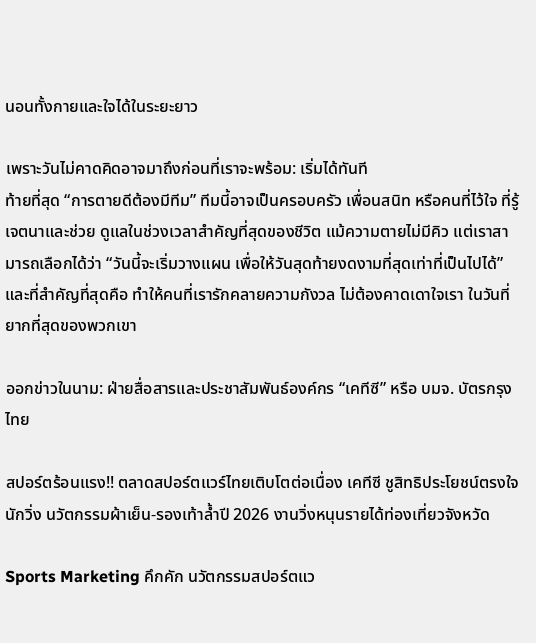นอนทั้งกายและใจได้ในระยะยาว

เพราะวันไม่คาดคิดอาจมาถึงก่อนที่เราจะพร้อม: เริ่มได้ทันที
ท้ายที่สุด “การตายดีต้องมีทีม” ทีมนี้อาจเป็นครอบครัว เพื่อนสนิท หรือคนที่ไว้ใจ ที่รู้เจตนาและช่วย ดูแลในช่วงเวลาสำคัญที่สุดของชีวิต แม้ความตายไม่มีคิว แต่เราสามารถเลือกได้ว่า “วันนี้จะเริ่มวางแผน เพื่อให้วันสุดท้ายงดงามที่สุดเท่าที่เป็นไปได้” และที่สำคัญที่สุดคือ ทำให้คนที่เรารักคลายความกังวล ไม่ต้องคาดเดาใจเรา ในวันที่ยากที่สุดของพวกเขา

ออกข่าวในนาม: ฝ่ายสื่อสารและประชาสัมพันธ์องค์กร “เคทีซี” หรือ บมจ. บัตรกรุงไทย

สปอร์ตร้อนแรง!! ตลาดสปอร์ตแวร์ไทยเติบโตต่อเนื่อง เคทีซี ชูสิทธิประโยชน์ตรงใจนักวิ่ง นวัตกรรมผ้าเย็น-รองเท้าล้ำปี 2026 งานวิ่งหนุนรายได้ท่องเที่ยวจังหวัด

Sports Marketing คึกคัก นวัตกรรมสปอร์ตแว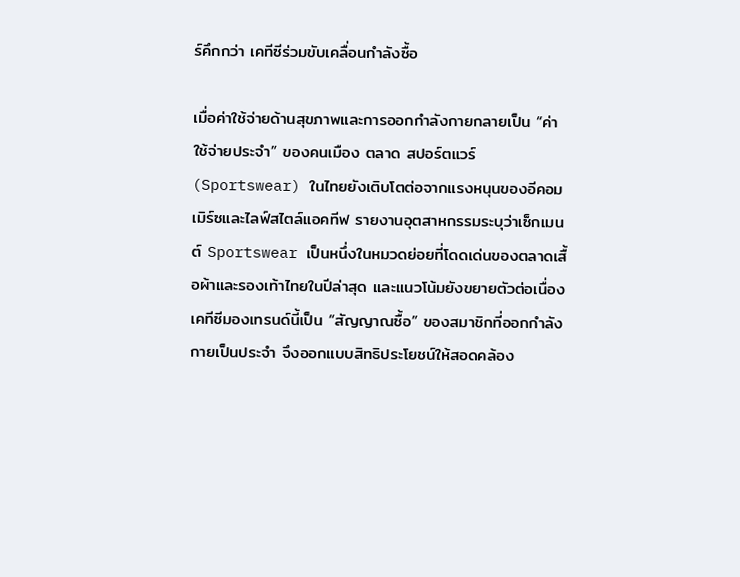ร์คึกกว่า เคทีซีร่วมขับเคลื่อนกำลังซื้อ

เมื่อค่าใช้จ่ายด้านสุขภาพและการออกกำลังกายกลายเป็น “ค่าใช้จ่ายประจำ” ของคนเมือง ตลาด สปอร์ตแวร์ (Sportswear) ในไทยยังเติบโตต่อจากแรงหนุนของอีคอมเมิร์ซและไลฟ์สไตล์แอคทีฟ รายงานอุตสาหกรรมระบุว่าเซ็กเมนต์ Sportswear เป็นหนึ่งในหมวดย่อยที่โดดเด่นของตลาดเสื้อผ้าและรองเท้าไทยในปีล่าสุด และแนวโน้มยังขยายตัวต่อเนื่อง เคทีซีมองเทรนด์นี้เป็น “สัญญาณซื้อ” ของสมาชิกที่ออกกำลังกายเป็นประจำ จึงออกแบบสิทธิประโยชน์ให้สอดคล้อง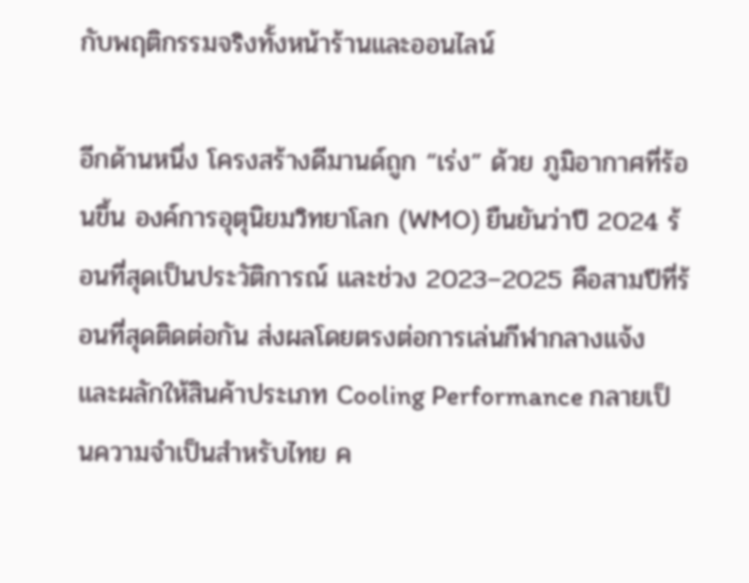กับพฤติกรรมจริงทั้งหน้าร้านและออนไลน์

อีกด้านหนึ่ง โครงสร้างดีมานด์ถูก “เร่ง” ด้วย ภูมิอากาศที่ร้อนขึ้น องค์การอุตุนิยมวิทยาโลก (WMO) ยืนยันว่าปี 2024 ร้อนที่สุดเป็นประวัติการณ์ และช่วง 2023–2025 คือสามปีที่ร้อนที่สุดติดต่อกัน ส่งผลโดยตรงต่อการเล่นกีฬากลางแจ้ง และผลักให้สินค้าประเภท Cooling Performance กลายเป็นความจำเป็นสำหรับไทย ค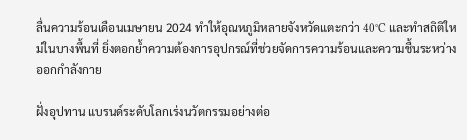ลื่นความร้อนเดือนเมษายน 2024 ทำให้อุณหภูมิหลายจังหวัดแตะกว่า 40°C และทำสถิติใหม่ในบางพื้นที่ ยิ่งตอกย้ำความต้องการอุปกรณ์ที่ช่วยจัดการความร้อนและความชื้นระหว่างออกกำลังกาย

ฝั่งอุปทาน แบรนด์ระดับโลกเร่งนวัตกรรมอย่างต่อ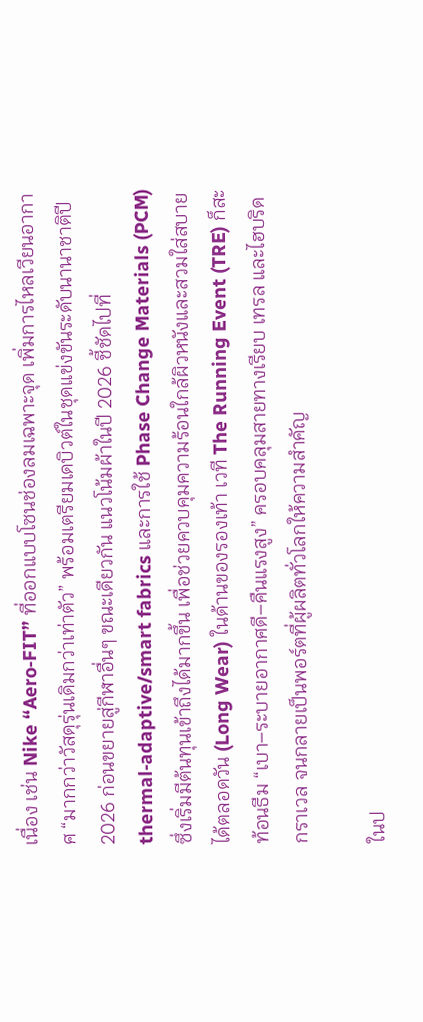เนื่อง เช่น Nike “Aero‑FIT” ที่ออกแบบโซนช่องลมเฉพาะจุด เพิ่มการไหลเวียนอากาศ “มากกว่าวัสดุรุ่นเดิมกว่าเท่าตัว” พร้อมเตรียมเดบิวต์ในชุดแข่งขันระดับนานาชาติปี 2026 ก่อนขยายสู่กีฬาอื่นๆ ขณะเดียวกัน แนวโน้มผ้าในปี 2026 ชี้ชัดไปที่ thermal‑adaptive/smart fabrics และการใช้ Phase Change Materials (PCM) ซึ่งเริ่มมีต้นทุนเข้าถึงได้มากขึ้น เพื่อช่วยควบคุมความร้อนใกล้ผิวหนังและสวมใส่สบายได้ตลอดวัน (Long Wear) ในด้านของรองเท้า เวที The Running Event (TRE) ก็สะท้อนธีม “เบา–ระบายอากาศดี–คืนแรงสูง” ครอบคลุมสายทางเรียบ เทรล และไฮบริดกราเวล จนกลายเป็นพอร์ตที่ผู้ผลิตทั่วโลกให้ความสำคัญ

ในป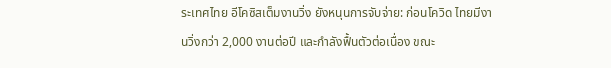ระเทศไทย อีโคซิสเต็มงานวิ่ง ยังหนุนการจับจ่าย: ก่อนโควิด ไทยมีงานวิ่งกว่า 2,000 งานต่อปี และกำลังฟื้นตัวต่อเนื่อง ขณะ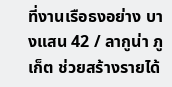ที่งานเรือธงอย่าง บางแสน 42 / ลากูน่า ภูเก็ต ช่วยสร้างรายได้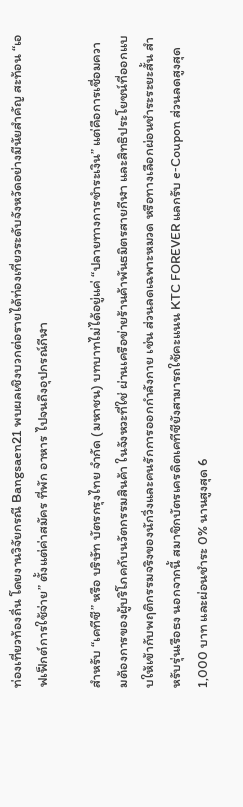ท่องเที่ยวท้องถิ่น โดยงานวิจัยกรณี Bangsaen21 พบผลเชิงบวกต่อรายได้ท่องเที่ยวระดับจังหวัดอย่างมีนัยสำคัญ สะท้อน “เอฟเฟ็กต์การใช้จ่าย” ตั้งแต่ค่าสมัคร ที่พัก อาหาร ไปจนถึงอุปกรณ์กีฬา

สำหรับ “เคทีซี” หรือ บริษัท บัตรกรุงไทย จำกัด (มหาชน) บทบาทไม่ได้อยู่แค่ “ปลายทางการชำระเงิน” แต่คือการเชื่อมความต้องการของผู้บริโภคกับนวัตกรรมสินค้า ในจังหวะที่ใช่ ผ่านเครือข่ายร้านค้าพันธมิตรสายกีฬา และสิทธิประโยชน์ที่ออกแบบให้เข้ากับพฤติกรรมจริงของนักวิ่งและคนรักการออกกำลังกาย เช่น ส่วนลดเฉพาะหมวด หรือทางเลือกผ่อนชำระระยะสั้น สำหรับรุ่นเรือธง นอกจากนี้ สมาชิกบัตรเครดิตเคทีซียังสามารถใช้คะแนน KTC FOREVER แลกรับ e‑Coupon ส่วนลดสูงสุด 1,000 บาท และผ่อนชำระ 0% นานสูงสุด 6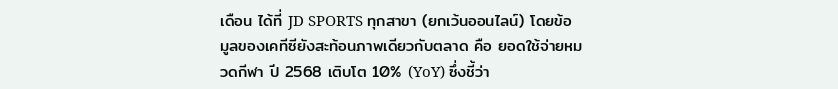เดือน ได้ที่ JD SPORTS ทุกสาขา (ยกเว้นออนไลน์) โดยข้อมูลของเคทีซียังสะท้อนภาพเดียวกับตลาด คือ ยอดใช้จ่ายหมวดกีฬา ปี 2568 เติบโต 10% (YoY) ซึ่งชี้ว่า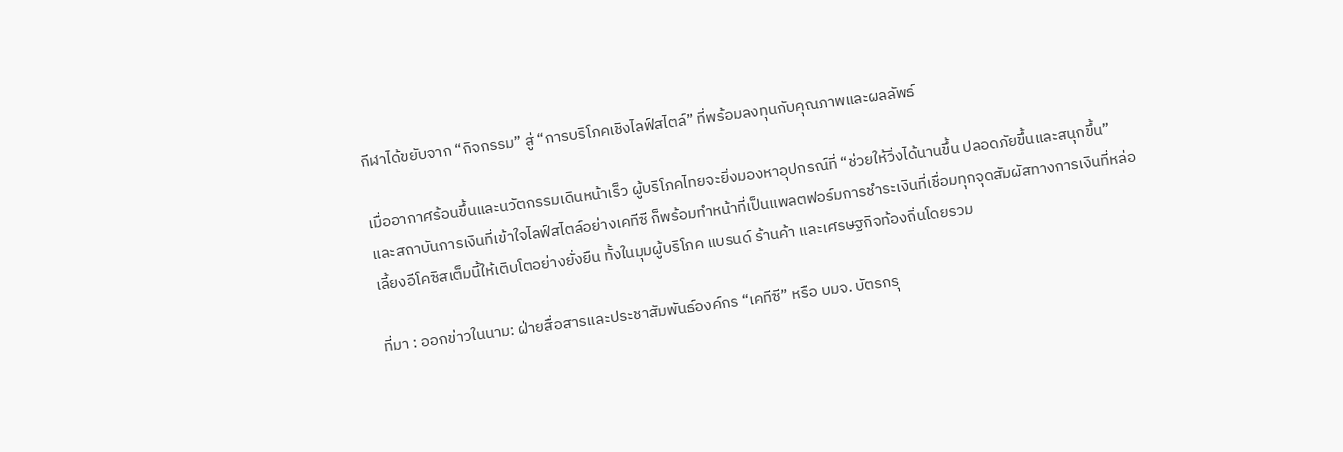กีฬาได้ขยับจาก “กิจกรรม” สู่ “การบริโภคเชิงไลฟ์สไตล์” ที่พร้อมลงทุนกับคุณภาพและผลลัพธ์

เมื่ออากาศร้อนขึ้นและนวัตกรรมเดินหน้าเร็ว ผู้บริโภคไทยจะยิ่งมองหาอุปกรณ์ที่ “ช่วยให้วิ่งได้นานขึ้น ปลอดภัยขึ้นและสนุกขึ้น” และสถาบันการเงินที่เข้าใจไลฟ์สไตล์อย่างเคทีซี ก็พร้อมทำหน้าที่เป็นแพลตฟอร์มการชำระเงินที่เชื่อมทุกจุดสัมผัสทางการเงินที่หล่อเลี้ยงอีโคซิสเต็มนี้ให้เติบโตอย่างยั่งยืน ทั้งในมุมผู้บริโภค แบรนด์ ร้านค้า และเศรษฐกิจท้องถิ่นโดยรวม

ที่มา : ออกข่าวในนาม: ฝ่ายสื่อสารและประชาสัมพันธ์องค์กร “เคทีซี” หรือ บมจ. บัตรกรุ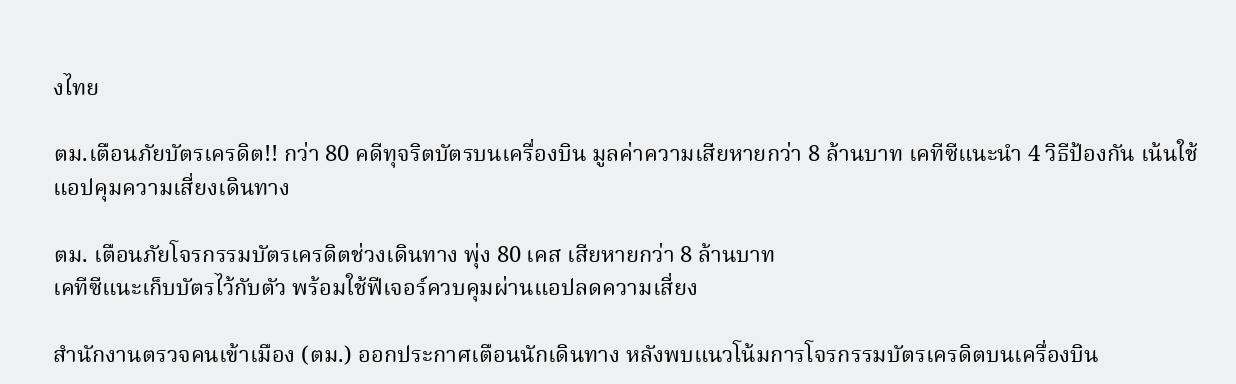งไทย

ตม.เตือนภัยบัตรเครดิต!! กว่า 80 คดีทุจริตบัตรบนเครื่องบิน มูลค่าความเสียหายกว่า 8 ล้านบาท เคทีซีแนะนำ 4 วิธีป้องกัน เน้นใช้แอปคุมความเสี่ยงเดินทาง

ตม. เตือนภัยโจรกรรมบัตรเครดิตช่วงเดินทาง พุ่ง 80 เคส เสียหายกว่า 8 ล้านบาท
เคทีซีแนะเก็บบัตรไว้กับตัว พร้อมใช้ฟีเจอร์ควบคุมผ่านแอปลดความเสี่ยง

สำนักงานตรวจคนเข้าเมือง (ตม.) ออกประกาศเตือนนักเดินทาง หลังพบแนวโน้มการโจรกรรมบัตรเครดิตบนเครื่องบิน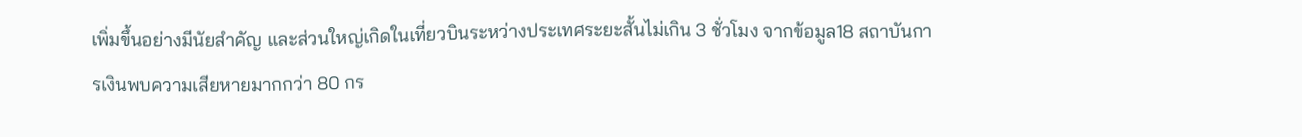เพิ่มขึ้นอย่างมีนัยสำคัญ และส่วนใหญ่เกิดในเที่ยวบินระหว่างประเทศระยะสั้นไม่เกิน 3 ชั่วโมง จากข้อมูล18 สถาบันการเงินพบความเสียหายมากกว่า 80 กร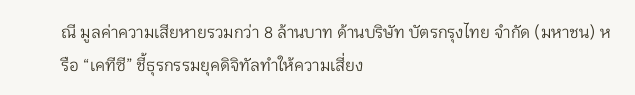ณี มูลค่าความเสียหายรวมกว่า 8 ล้านบาท ด้านบริษัท บัตรกรุงไทย จำกัด (มหาชน) หรือ “เคทีซี” ชี้ธุรกรรมยุคดิจิทัลทำให้ความเสี่ยง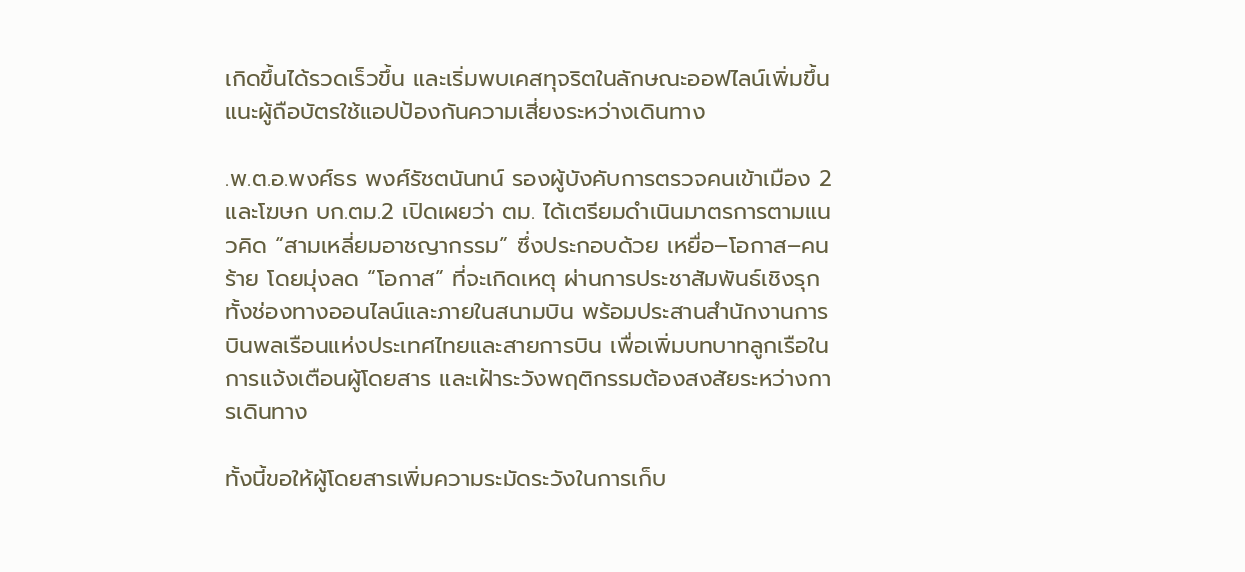เกิดขึ้นได้รวดเร็วขึ้น และเริ่มพบเคสทุจริตในลักษณะออฟไลน์เพิ่มขึ้น แนะผู้ถือบัตรใช้แอปป้องกันความเสี่ยงระหว่างเดินทาง

.พ.ต.อ.พงศ์ธร พงศ์รัชตนันทน์ รองผู้บังคับการตรวจคนเข้าเมือง 2 และโฆษก บก.ตม.2 เปิดเผยว่า ตม. ได้เตรียมดำเนินมาตรการตามแนวคิด “สามเหลี่ยมอาชญากรรม” ซึ่งประกอบด้วย เหยื่อ–โอกาส–คนร้าย โดยมุ่งลด “โอกาส” ที่จะเกิดเหตุ ผ่านการประชาสัมพันธ์เชิงรุกทั้งช่องทางออนไลน์และภายในสนามบิน พร้อมประสานสำนักงานการบินพลเรือนแห่งประเทศไทยและสายการบิน เพื่อเพิ่มบทบาทลูกเรือในการแจ้งเตือนผู้โดยสาร และเฝ้าระวังพฤติกรรมต้องสงสัยระหว่างการเดินทาง

ทั้งนี้ขอให้ผู้โดยสารเพิ่มความระมัดระวังในการเก็บ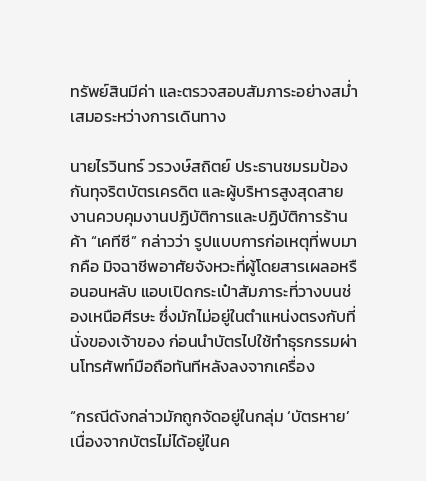ทรัพย์สินมีค่า และตรวจสอบสัมภาระอย่างสม่ำเสมอระหว่างการเดินทาง

นายไรวินทร์ วรวงษ์สถิตย์ ประธานชมรมป้องกันทุจริตบัตรเครดิต และผู้บริหารสูงสุดสายงานควบคุมงานปฏิบัติการและปฏิบัติการร้านค้า “เคทีซี” กล่าวว่า รูปแบบการก่อเหตุที่พบมากคือ มิจฉาชีพอาศัยจังหวะที่ผู้โดยสารเผลอหรือนอนหลับ แอบเปิดกระเป๋าสัมภาระที่วางบนช่องเหนือศีรษะ ซึ่งมักไม่อยู่ในตำแหน่งตรงกับที่นั่งของเจ้าของ ก่อนนำบัตรไปใช้ทำธุรกรรมผ่านโทรศัพท์มือถือทันทีหลังลงจากเครื่อง

“กรณีดังกล่าวมักถูกจัดอยู่ในกลุ่ม ‘บัตรหาย’ เนื่องจากบัตรไม่ได้อยู่ในค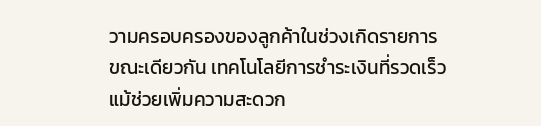วามครอบครองของลูกค้าในช่วงเกิดรายการ ขณะเดียวกัน เทคโนโลยีการชำระเงินที่รวดเร็ว แม้ช่วยเพิ่มความสะดวก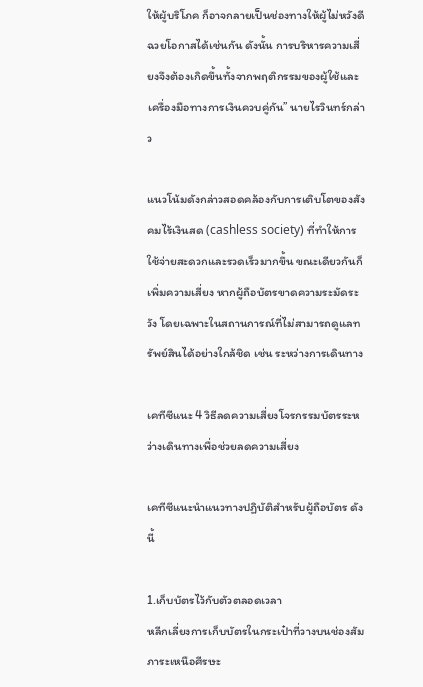ให้ผู้บริโภค ก็อาจกลายเป็นช่องทางให้ผู้ไม่หวังดีฉวยโอกาสได้เช่นกัน ดังนั้น การบริหารความเสี่ยงจึงต้องเกิดขึ้นทั้งจากพฤติกรรมของผู้ใช้และเครื่องมือทางการเงินควบคู่กัน” นายไรวินทร์กล่าว

แนวโน้มดังกล่าวสอดคล้องกับการเติบโตของสังคมไร้เงินสด (cashless society) ที่ทำให้การใช้จ่ายสะดวกและรวดเร็วมากขึ้น ขณะเดียวกันก็เพิ่มความเสี่ยง หากผู้ถือบัตรขาดความระมัดระวัง โดยเฉพาะในสถานการณ์ที่ไม่สามารถดูแลทรัพย์สินได้อย่างใกล้ชิด เช่น ระหว่างการเดินทาง

เคทีซีแนะ 4 วิธีลดความเสี่ยงโจรกรรมบัตรระหว่างเดินทางเพื่อช่วยลดความเสี่ยง

เคทีซีแนะนำแนวทางปฏิบัติสำหรับผู้ถือบัตร ดังนี้

1.เก็บบัตรไว้กับตัวตลอดเวลา
หลีกเลี่ยงการเก็บบัตรในกระเป๋าที่วางบนช่องสัมภาระเหนือศีรษะ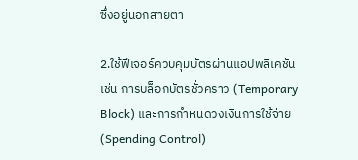ซึ่งอยู่นอกสายตา

2.ใช้ฟีเจอร์ควบคุมบัตรผ่านแอปพลิเคชัน
เช่น การบล็อกบัตรชั่วคราว (Temporary Block) และการกำหนดวงเงินการใช้จ่าย (Spending Control)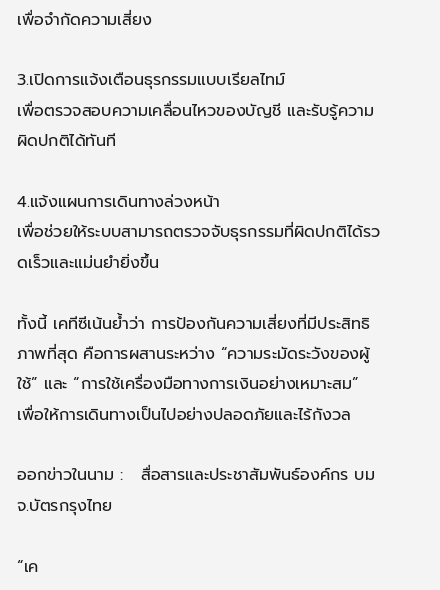เพื่อจำกัดความเสี่ยง

3.เปิดการแจ้งเตือนธุรกรรมแบบเรียลไทม์
เพื่อตรวจสอบความเคลื่อนไหวของบัญชี และรับรู้ความผิดปกติได้ทันที

4.แจ้งแผนการเดินทางล่วงหน้า
เพื่อช่วยให้ระบบสามารถตรวจจับธุรกรรมที่ผิดปกติได้รวดเร็วและแม่นยำยิ่งขึ้น

ทั้งนี้ เคทีซีเน้นย้ำว่า การป้องกันความเสี่ยงที่มีประสิทธิภาพที่สุด คือการผสานระหว่าง “ความระมัดระวังของผู้ใช้” และ “การใช้เครื่องมือทางการเงินอย่างเหมาะสม” เพื่อให้การเดินทางเป็นไปอย่างปลอดภัยและไร้กังวล

ออกข่าวในนาม :   สื่อสารและประชาสัมพันธ์องค์กร บมจ.บัตรกรุงไทย

“เค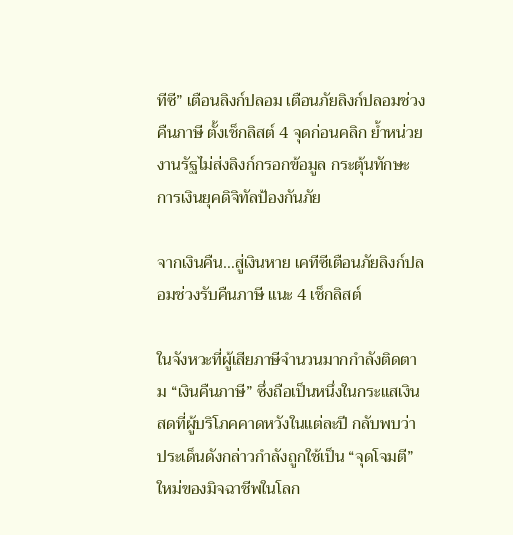ทีซี” เตือนลิงก์ปลอม เตือนภัยลิงก์ปลอมช่วงคืนภาษี ตั้งเช็กลิสต์ 4 จุดก่อนคลิก ย้ำหน่วยงานรัฐไม่ส่งลิงก์กรอกข้อมูล กระตุ้นทักษะการเงินยุคดิจิทัลป้องกันภัย

จากเงินคืน…สู่เงินหาย เคทีซีเตือนภัยลิงก์ปลอมช่วงรับคืนภาษี แนะ 4 เช็กลิสต์

ในจังหวะที่ผู้เสียภาษีจำนวนมากกำลังติดตาม “เงินคืนภาษี” ซึ่งถือเป็นหนึ่งในกระแสเงินสดที่ผู้บริโภคคาดหวังในแต่ละปี กลับพบว่าประเด็นดังกล่าวกำลังถูกใช้เป็น “จุดโจมตี” ใหม่ของมิจฉาชีพในโลก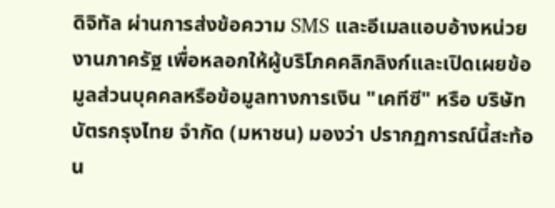ดิจิทัล ผ่านการส่งข้อความ SMS และอีเมลแอบอ้างหน่วยงานภาครัฐ เพื่อหลอกให้ผู้บริโภคคลิกลิงก์และเปิดเผยข้อมูลส่วนบุคคลหรือข้อมูลทางการเงิน "เคทีซี" หรือ บริษัท บัตรกรุงไทย จำกัด (มหาชน) มองว่า ปรากฏการณ์นี้สะท้อน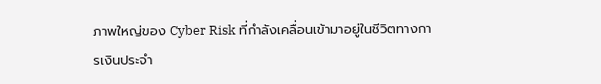ภาพใหญ่ของ Cyber Risk ที่กำลังเคลื่อนเข้ามาอยู่ในชีวิตทางการเงินประจำ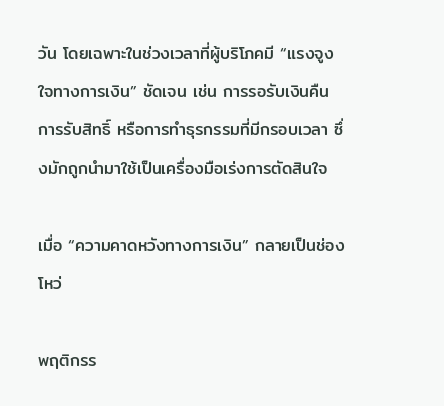วัน โดยเฉพาะในช่วงเวลาที่ผู้บริโภคมี “แรงจูงใจทางการเงิน” ชัดเจน เช่น การรอรับเงินคืน การรับสิทธิ์ หรือการทำธุรกรรมที่มีกรอบเวลา ซึ่งมักถูกนำมาใช้เป็นเครื่องมือเร่งการตัดสินใจ

เมื่อ “ความคาดหวังทางการเงิน” กลายเป็นช่องโหว่

พฤติกรร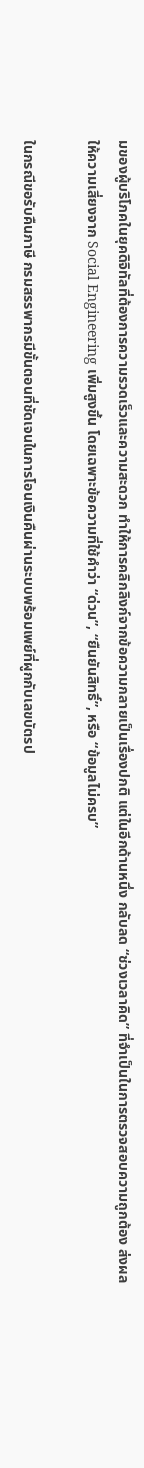มของผู้บริโภคในยุคดิจิทัลที่ต้องการความรวดเร็วและความสะดวก ทำให้การคลิกลิงก์จากข้อความกลายเป็นเรื่องปกติ แต่ในอีกด้านหนึ่ง กลับลด “ช่วงเวลาคิด” ที่จำเป็นในการตรวจสอบความถูกต้อง ส่งผลให้ความเสี่ยงจาก Social Engineering เพิ่มสูงขึ้น โดยเฉพาะข้อความที่ใช้คำว่า “ด่วน”, “ยืนยันสิทธิ์”, หรือ “ข้อมูลไม่ครบ”

ในกรณีขอรับคืนภาษี กรมสรรพากรมีขั้นตอนที่ชัดเจนในการโอนเงินคืนผ่านระบบพร้อมเพย์ที่ผูกกับเลขบัตรป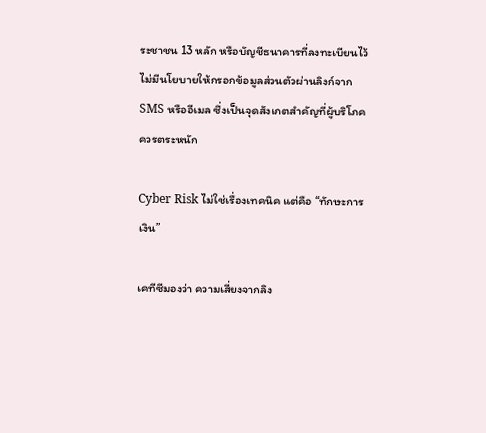ระชาชน 13 หลัก หรือบัญชีธนาคารที่ลงทะเบียนไว้ ไม่มีนโยบายให้กรอกข้อมูลส่วนตัวผ่านลิงก์จาก SMS หรืออีเมล ซึ่งเป็นจุดสังเกตสำคัญที่ผู้บริโภคควรตระหนัก

Cyber Risk ไม่ใช่เรื่องเทคนิค แต่คือ “ทักษะการเงิน”

เคทีซีมองว่า ความเสี่ยงจากลิง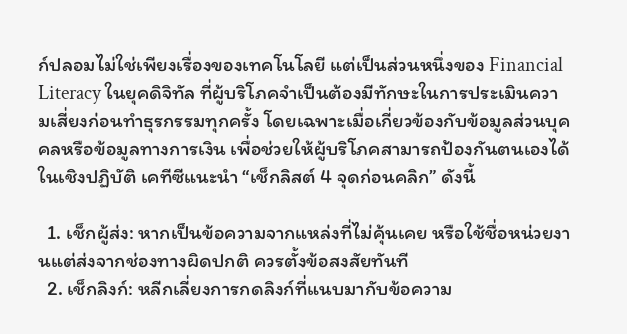ก์ปลอมไม่ใช่เพียงเรื่องของเทคโนโลยี แต่เป็นส่วนหนึ่งของ Financial Literacy ในยุคดิจิทัล ที่ผู้บริโภคจำเป็นต้องมีทักษะในการประเมินความเสี่ยงก่อนทำธุรกรรมทุกครั้ง โดยเฉพาะเมื่อเกี่ยวข้องกับข้อมูลส่วนบุคคลหรือข้อมูลทางการเงิน เพื่อช่วยให้ผู้บริโภคสามารถป้องกันตนเองได้ในเชิงปฏิบัติ เคทีซีแนะนำ “เช็กลิสต์ 4 จุดก่อนคลิก” ดังนี้

  1. เช็กผู้ส่ง: หากเป็นข้อความจากแหล่งที่ไม่คุ้นเคย หรือใช้ชื่อหน่วยงานแต่ส่งจากช่องทางผิดปกติ ควรตั้งข้อสงสัยทันที
  2. เช็กลิงก์: หลีกเลี่ยงการกดลิงก์ที่แนบมากับข้อความ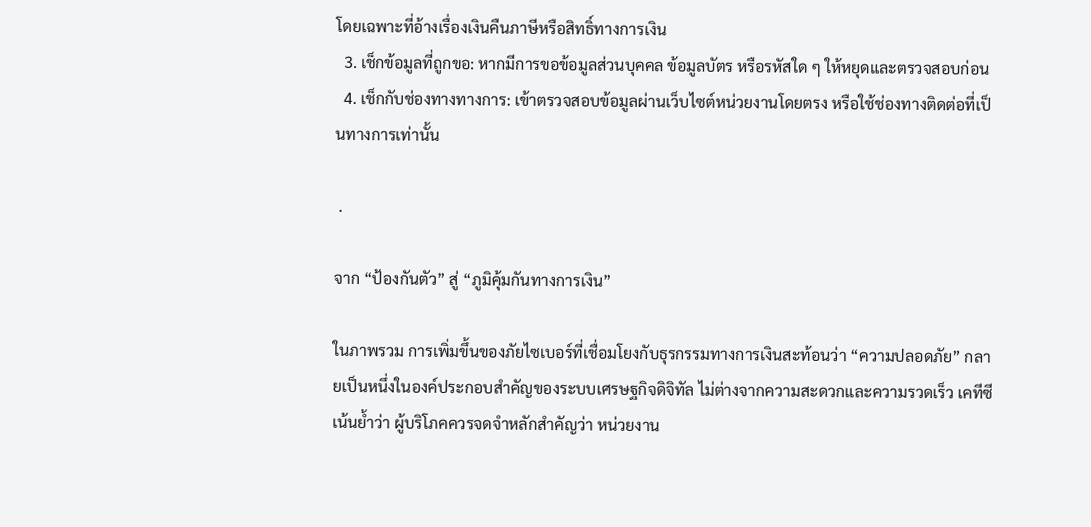โดยเฉพาะที่อ้างเรื่องเงินคืนภาษีหรือสิทธิ์ทางการเงิน
  3. เช็กข้อมูลที่ถูกขอ: หากมีการขอข้อมูลส่วนบุคคล ข้อมูลบัตร หรือรหัสใด ๆ ให้หยุดและตรวจสอบก่อน
  4. เช็กกับช่องทางทางการ: เข้าตรวจสอบข้อมูลผ่านเว็บไซต์หน่วยงานโดยตรง หรือใช้ช่องทางติดต่อที่เป็นทางการเท่านั้น

 .

จาก “ป้องกันตัว” สู่ “ภูมิคุ้มกันทางการเงิน”

ในภาพรวม การเพิ่มขึ้นของภัยไซเบอร์ที่เชื่อมโยงกับธุรกรรมทางการเงินสะท้อนว่า “ความปลอดภัย” กลายเป็นหนึ่งในองค์ประกอบสำคัญของระบบเศรษฐกิจดิจิทัล ไม่ต่างจากความสะดวกและความรวดเร็ว เคทีซีเน้นย้ำว่า ผู้บริโภคควรจดจำหลักสำคัญว่า หน่วยงาน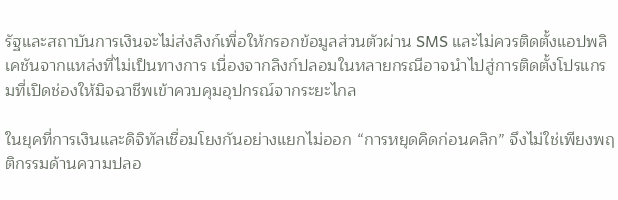รัฐและสถาบันการเงินจะไม่ส่งลิงก์เพื่อให้กรอกข้อมูลส่วนตัวผ่าน SMS และไม่ควรติดตั้งแอปพลิเคชันจากแหล่งที่ไม่เป็นทางการ เนื่องจากลิงก์ปลอมในหลายกรณีอาจนำไปสู่การติดตั้งโปรแกรมที่เปิดช่องให้มิจฉาชีพเข้าควบคุมอุปกรณ์จากระยะไกล

ในยุคที่การเงินและดิจิทัลเชื่อมโยงกันอย่างแยกไม่ออก “การหยุดคิดก่อนคลิก” จึงไม่ใช่เพียงพฤติกรรมด้านความปลอ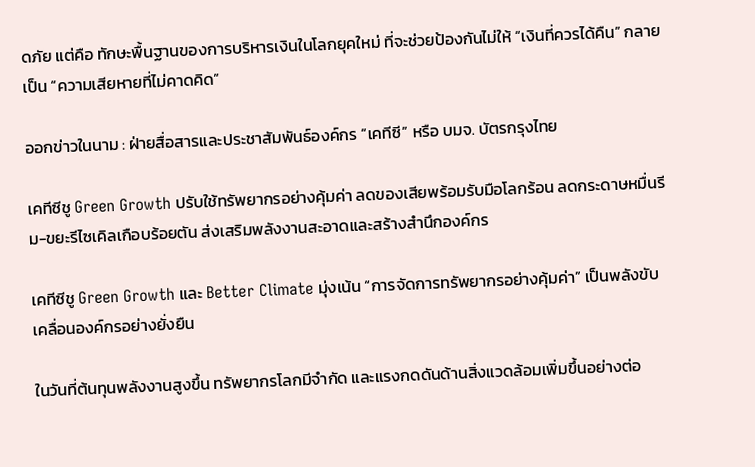ดภัย แต่คือ ทักษะพื้นฐานของการบริหารเงินในโลกยุคใหม่ ที่จะช่วยป้องกันไม่ให้ “เงินที่ควรได้คืน” กลายเป็น “ความเสียหายที่ไม่คาดคิด”

ออกข่าวในนาม : ฝ่ายสื่อสารและประชาสัมพันธ์องค์กร “เคทีซี” หรือ บมจ. บัตรกรุงไทย

เคทีซีชู Green Growth ปรับใช้ทรัพยากรอย่างคุ้มค่า ลดของเสียพร้อมรับมือโลกร้อน ลดกระดาษหมื่นรีม-ขยะรีไซเคิลเกือบร้อยตัน ส่งเสริมพลังงานสะอาดและสร้างสำนึกองค์กร

เคทีซีชู Green Growth และ Better Climate มุ่งเน้น “การจัดการทรัพยากรอย่างคุ้มค่า” เป็นพลังขับเคลื่อนองค์กรอย่างยั่งยืน

ในวันที่ต้นทุนพลังงานสูงขึ้น ทรัพยากรโลกมีจำกัด และแรงกดดันด้านสิ่งแวดล้อมเพิ่มขึ้นอย่างต่อ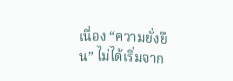เนื่อง “ความยั่งยืน” ไม่ได้เริ่มจาก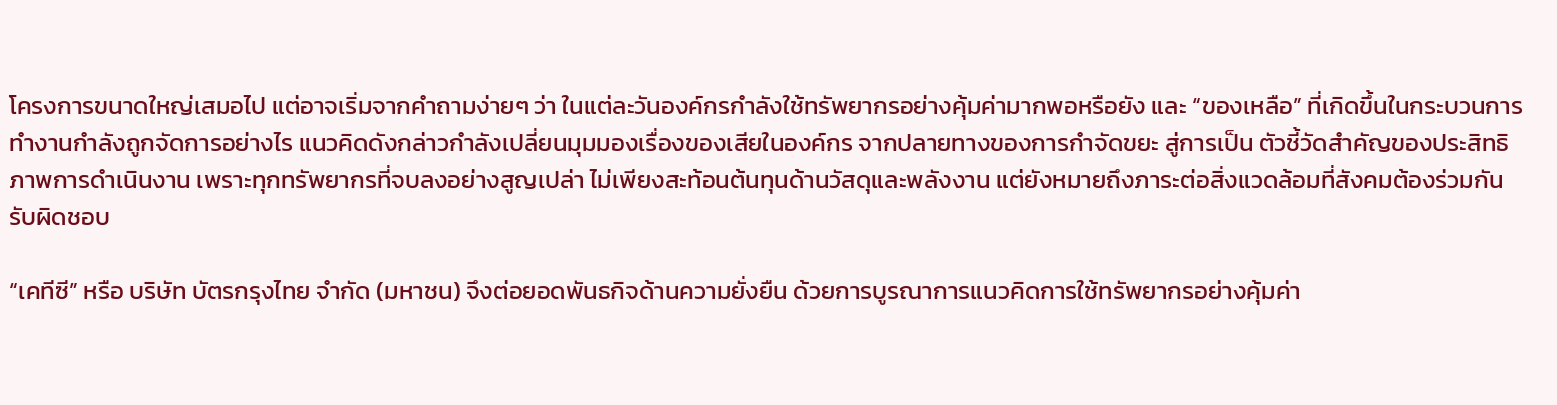โครงการขนาดใหญ่เสมอไป แต่อาจเริ่มจากคำถามง่ายๆ ว่า ในแต่ละวันองค์กรกำลังใช้ทรัพยากรอย่างคุ้มค่ามากพอหรือยัง และ “ของเหลือ” ที่เกิดขึ้นในกระบวนการทำงานกำลังถูกจัดการอย่างไร แนวคิดดังกล่าวกำลังเปลี่ยนมุมมองเรื่องของเสียในองค์กร จากปลายทางของการกำจัดขยะ สู่การเป็น ตัวชี้วัดสำคัญของประสิทธิภาพการดำเนินงาน เพราะทุกทรัพยากรที่จบลงอย่างสูญเปล่า ไม่เพียงสะท้อนต้นทุนด้านวัสดุและพลังงาน แต่ยังหมายถึงภาระต่อสิ่งแวดล้อมที่สังคมต้องร่วมกันรับผิดชอบ

“เคทีซี” หรือ บริษัท บัตรกรุงไทย จำกัด (มหาชน) จึงต่อยอดพันธกิจด้านความยั่งยืน ด้วยการบูรณาการแนวคิดการใช้ทรัพยากรอย่างคุ้มค่า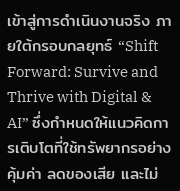เข้าสู่การดำเนินงานจริง ภายใต้กรอบกลยุทธ์ “Shift Forward: Survive and Thrive with Digital & AI” ซึ่งกำหนดให้แนวคิดการเติบโตที่ใช้ทรัพยากรอย่างคุ้มค่า ลดของเสีย และไม่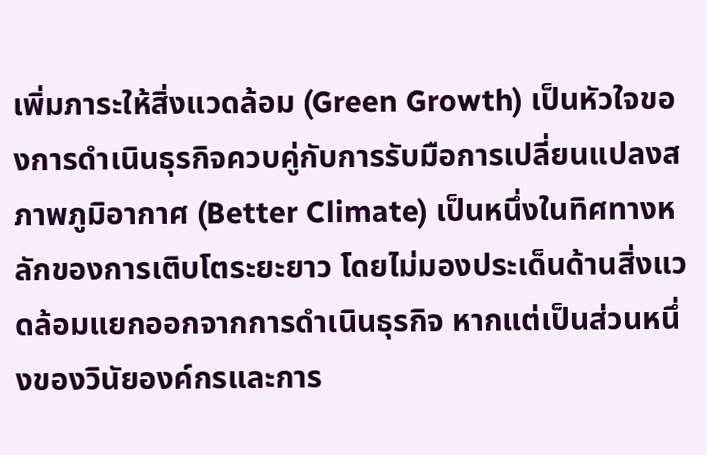เพิ่มภาระให้สิ่งแวดล้อม (Green Growth) เป็นหัวใจของการดำเนินธุรกิจควบคู่กับการรับมือการเปลี่ยนแปลงสภาพภูมิอากาศ (Better Climate) เป็นหนึ่งในทิศทางหลักของการเติบโตระยะยาว โดยไม่มองประเด็นด้านสิ่งแวดล้อมแยกออกจากการดำเนินธุรกิจ หากแต่เป็นส่วนหนึ่งของวินัยองค์กรและการ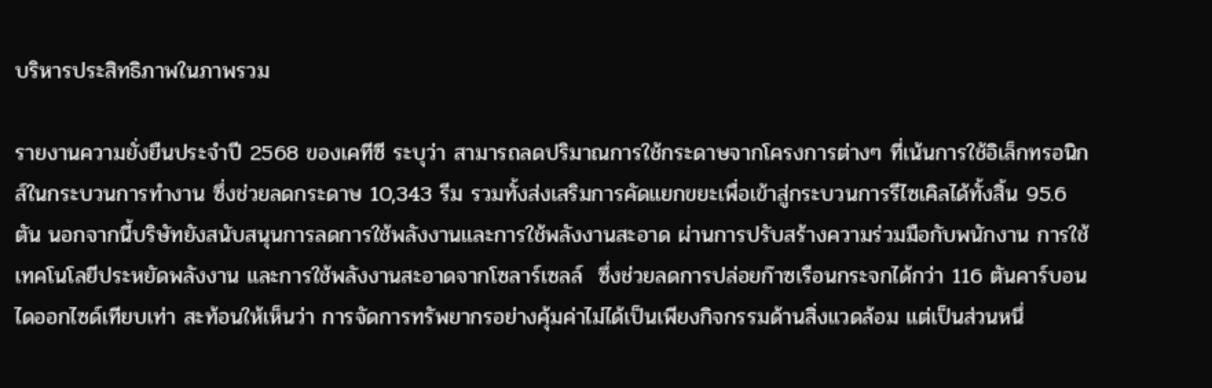บริหารประสิทธิภาพในภาพรวม

รายงานความยั่งยืนประจำปี 2568 ของเคทีซี ระบุว่า สามารถลดปริมาณการใช้กระดาษจากโครงการต่างๆ ที่เน้นการใช้อิเล็กทรอนิกส์ในกระบวนการทำงาน ซึ่งช่วยลดกระดาษ 10,343 รีม รวมทั้งส่งเสริมการคัดแยกขยะเพื่อเข้าสู่กระบวนการรีไซเคิลได้ทั้งสิ้น 95.6 ตัน นอกจากนี้บริษัทยังสนับสนุนการลดการใช้พลังงานและการใช้พลังงานสะอาด ผ่านการปรับสร้างความร่วมมือกับพนักงาน การใช้เทคโนโลยีประหยัดพลังงาน และการใช้พลังงานสะอาดจากโซลาร์เซลล์  ซึ่งช่วยลดการปล่อยก๊าซเรือนกระจกได้กว่า 116 ตันคาร์บอนไดออกไซด์เทียบเท่า สะท้อนให้เห็นว่า การจัดการทรัพยากรอย่างคุ้มค่าไม่ได้เป็นเพียงกิจกรรมด้านสิ่งแวดล้อม แต่เป็นส่วนหนึ่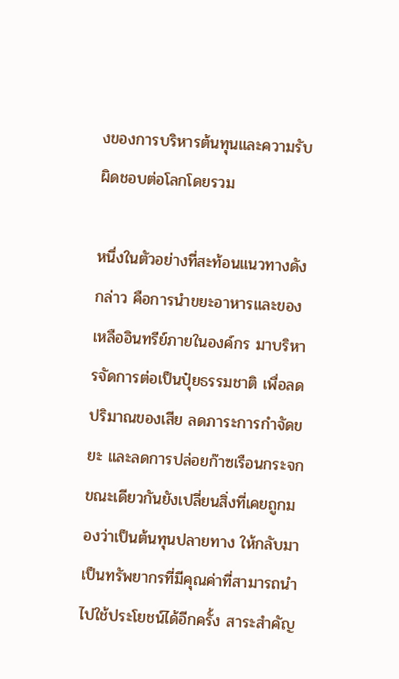งของการบริหารต้นทุนและความรับผิดชอบต่อโลกโดยรวม

หนึ่งในตัวอย่างที่สะท้อนแนวทางดังกล่าว คือการนำขยะอาหารและของเหลืออินทรีย์ภายในองค์กร มาบริหารจัดการต่อเป็นปุ๋ยธรรมชาติ เพื่อลดปริมาณของเสีย ลดภาระการกำจัดขยะ และลดการปล่อยก๊าซเรือนกระจก ขณะเดียวกันยังเปลี่ยนสิ่งที่เคยถูกมองว่าเป็นต้นทุนปลายทาง ให้กลับมาเป็นทรัพยากรที่มีคุณค่าที่สามารถนำไปใช้ประโยชน์ได้อีกครั้ง สาระสำคัญ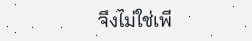จึงไม่ใช่เพี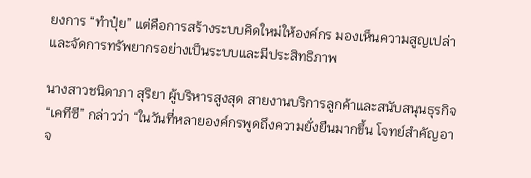ยงการ “ทำปุ๋ย” แต่คือการสร้างระบบคิดใหม่ให้องค์กร มองเห็นความสูญเปล่า และจัดการทรัพยากรอย่างเป็นระบบและมีประสิทธิภาพ

นางสาวชนิดาภา สุริยา ผู้บริหารสูงสุด สายงานบริการลูกค้าและสนับสนุนธุรกิจ “เคทีซี” กล่าวว่า “ในวันที่หลายองค์กรพูดถึงความยั่งยืนมากขึ้น โจทย์สำคัญอาจ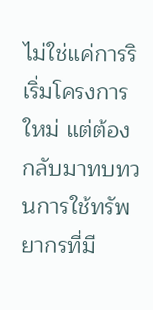ไม่ใช่แค่การริเริ่มโครงการใหม่ แต่ต้องกลับมาทบทวนการใช้ทรัพยากรที่มี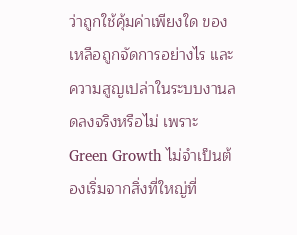ว่าถูกใช้คุ้มค่าเพียงใด ของเหลือถูกจัดการอย่างไร และความสูญเปล่าในระบบงานลดลงจริงหรือไม่ เพราะ Green Growth ไม่จำเป็นต้องเริ่มจากสิ่งที่ใหญ่ที่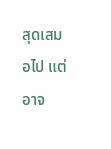สุดเสมอไป แต่อาจ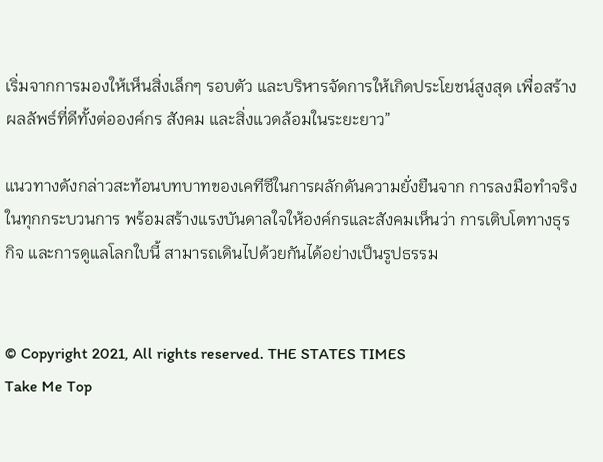เริ่มจากการมองให้เห็นสิ่งเล็กๆ รอบตัว และบริหารจัดการให้เกิดประโยชน์สูงสุด เพื่อสร้างผลลัพธ์ที่ดีทั้งต่อองค์กร สังคม และสิ่งแวดล้อมในระยะยาว”

แนวทางดังกล่าวสะท้อนบทบาทของเคทีซีในการผลักดันความยั่งยืนจาก การลงมือทำจริงในทุกกระบวนการ พร้อมสร้างแรงบันดาลใจให้องค์กรและสังคมเห็นว่า การเติบโตทางธุรกิจ และการดูแลโลกใบนี้ สามารถเดินไปด้วยกันได้อย่างเป็นรูปธรรม


© Copyright 2021, All rights reserved. THE STATES TIMES
Take Me Top